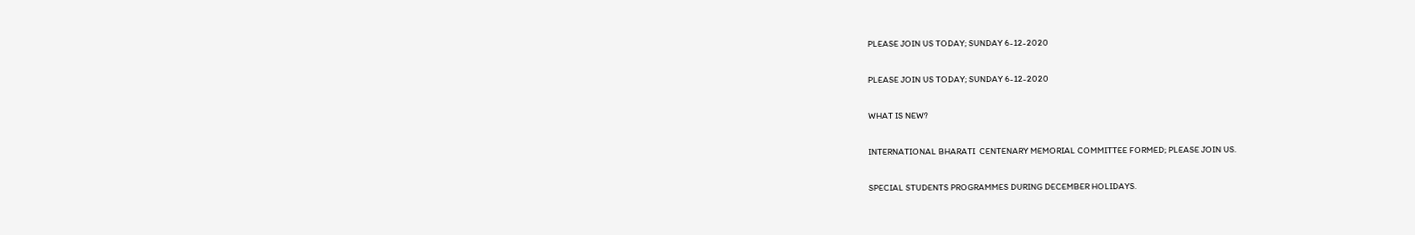PLEASE JOIN US TODAY; SUNDAY 6-12-2020

PLEASE JOIN US TODAY; SUNDAY 6-12-2020

WHAT IS NEW?

INTERNATIONAL BHARATI  CENTENARY MEMORIAL COMMITTEE FORMED; PLEASE JOIN US.

SPECIAL STUDENTS PROGRAMMES DURING DECEMBER HOLIDAYS.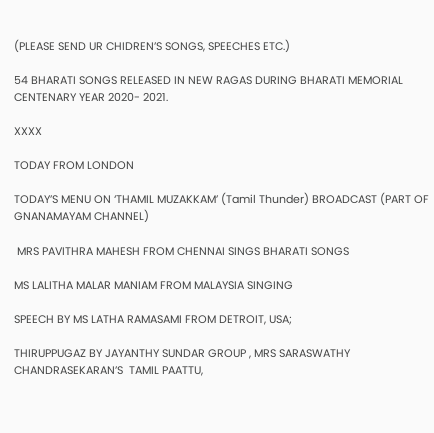(PLEASE SEND UR CHIDREN’S SONGS, SPEECHES ETC.)

54 BHARATI SONGS RELEASED IN NEW RAGAS DURING BHARATI MEMORIAL CENTENARY YEAR 2020- 2021.

XXXX

TODAY FROM LONDON

TODAY’S MENU ON ‘THAMIL MUZAKKAM’ (Tamil Thunder) BROADCAST (PART OF GNANAMAYAM CHANNEL)

 MRS PAVITHRA MAHESH FROM CHENNAI SINGS BHARATI SONGS

MS LALITHA MALAR MANIAM FROM MALAYSIA SINGING

SPEECH BY MS LATHA RAMASAMI FROM DETROIT, USA;

THIRUPPUGAZ BY JAYANTHY SUNDAR GROUP , MRS SARASWATHY CHANDRASEKARAN’S  TAMIL PAATTU,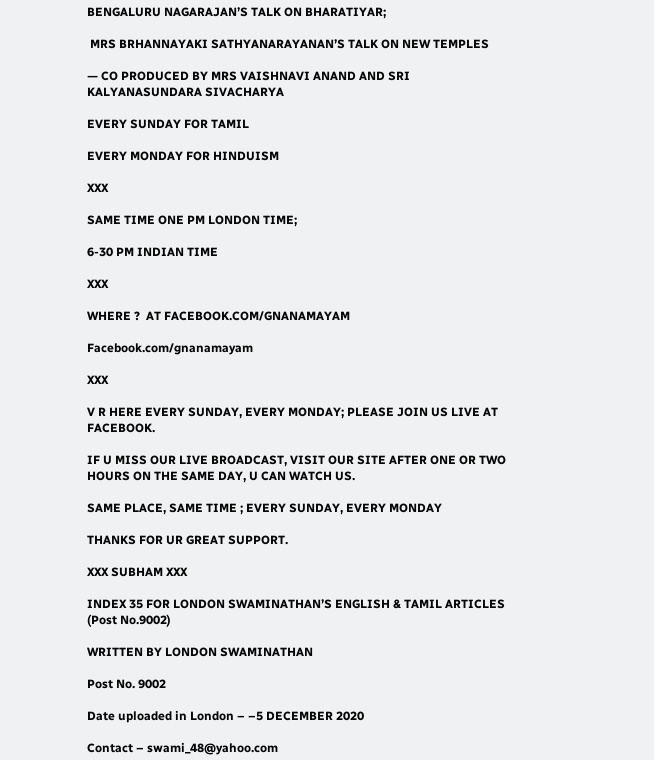BENGALURU NAGARAJAN’S TALK ON BHARATIYAR;

 MRS BRHANNAYAKI SATHYANARAYANAN’S TALK ON NEW TEMPLES

— CO PRODUCED BY MRS VAISHNAVI ANAND AND SRI KALYANASUNDARA SIVACHARYA

EVERY SUNDAY FOR TAMIL

EVERY MONDAY FOR HINDUISM

XXX

SAME TIME ONE PM LONDON TIME;

6-30 PM INDIAN TIME

XXX

WHERE ?  AT FACEBOOK.COM/GNANAMAYAM

Facebook.com/gnanamayam

XXX

V R HERE EVERY SUNDAY, EVERY MONDAY; PLEASE JOIN US LIVE AT FACEBOOK.

IF U MISS OUR LIVE BROADCAST, VISIT OUR SITE AFTER ONE OR TWO HOURS ON THE SAME DAY, U CAN WATCH US.

SAME PLACE, SAME TIME ; EVERY SUNDAY, EVERY MONDAY

THANKS FOR UR GREAT SUPPORT.

XXX SUBHAM XXX

INDEX 35 FOR LONDON SWAMINATHAN’S ENGLISH & TAMIL ARTICLES (Post No.9002)

WRITTEN BY LONDON SWAMINATHAN

Post No. 9002

Date uploaded in London – –5 DECEMBER 2020

Contact – swami_48@yahoo.com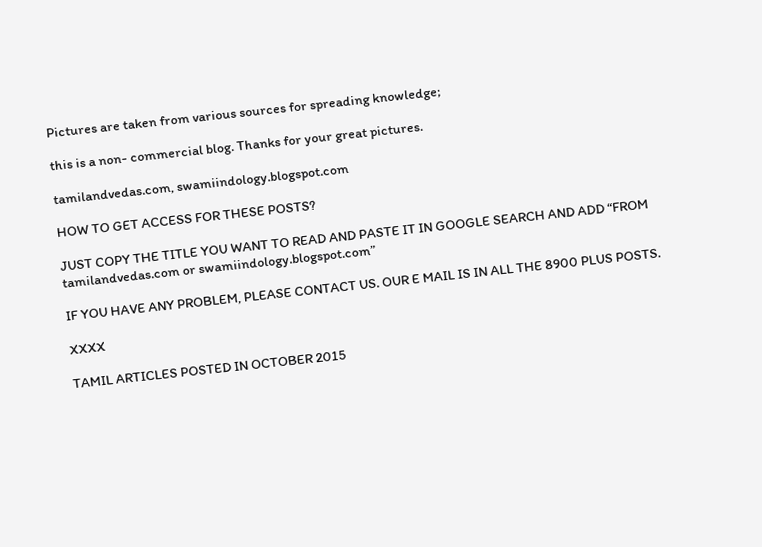Pictures are taken from various sources for spreading knowledge;

this is a non- commercial blog. Thanks for your great pictures.

tamilandvedas.com, swamiindology.blogspot.com

HOW TO GET ACCESS FOR THESE POSTS?

JUST COPY THE TITLE YOU WANT TO READ AND PASTE IT IN GOOGLE SEARCH AND ADD “FROM tamilandvedas.com or swamiindology.blogspot.com”

IF YOU HAVE ANY PROBLEM, PLEASE CONTACT US. OUR E MAIL IS IN ALL THE 8900 PLUS POSTS.

XXXX

TAMIL ARTICLES POSTED IN OCTOBER 2015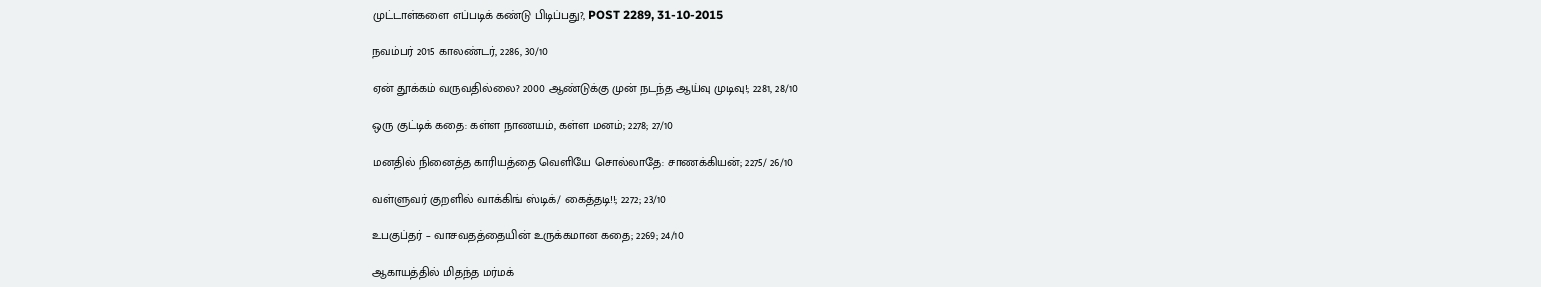முட்டாள்களை எப்படிக் கண்டு பிடிப்பது?, POST 2289, 31-10-2015

நவம்பர் 2015 காலண்டர், 2286, 30/10

ஏன் தூக்கம் வருவதில்லை? 2000 ஆண்டுக்கு முன் நடந்த ஆய்வு முடிவு!; 2281, 28/10

ஒரு குட்டிக் கதை: கள்ள நாணயம், கள்ள மனம்; 2278; 27/10

மனதில் நினைத்த காரியத்தை வெளியே சொல்லாதே: சாணக்கியன்; 2275/ 26/10

வள்ளுவர் குறளில் வாக்கிங் ஸ்டிக்/ கைத்தடி!!; 2272; 23/10

உபகுப்தர் – வாசவதத்தையின் உருக்கமான கதை; 2269; 24/10

ஆகாயத்தில் மிதந்த மர்மக்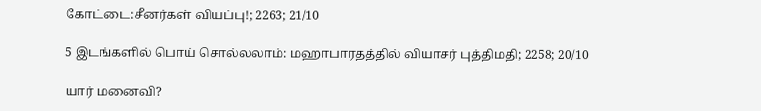கோட்டை:சீனர்கள் வியப்பு!; 2263; 21/10

5 இடங்களில் பொய் சொல்லலாம்: மஹாபாரதத்தில் வியாசர் புத்திமதி; 2258; 20/10

யார் மனைவி?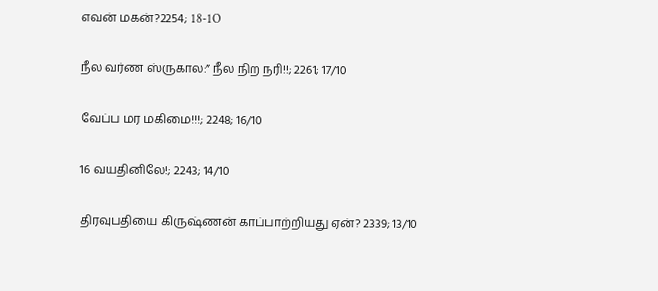எவன் மகன்?2254; 18-1O

நீல வர்ண ஸ்ருகால:” நீல நிற நரி!!; 2261; 17/10

வேப்ப மர மகிமை!!!; 2248; 16/10

16 வயதினிலே!; 2243; 14/10

திரவுபதியை கிருஷ்ணன் காப்பாற்றியது ஏன்? 2339; 13/10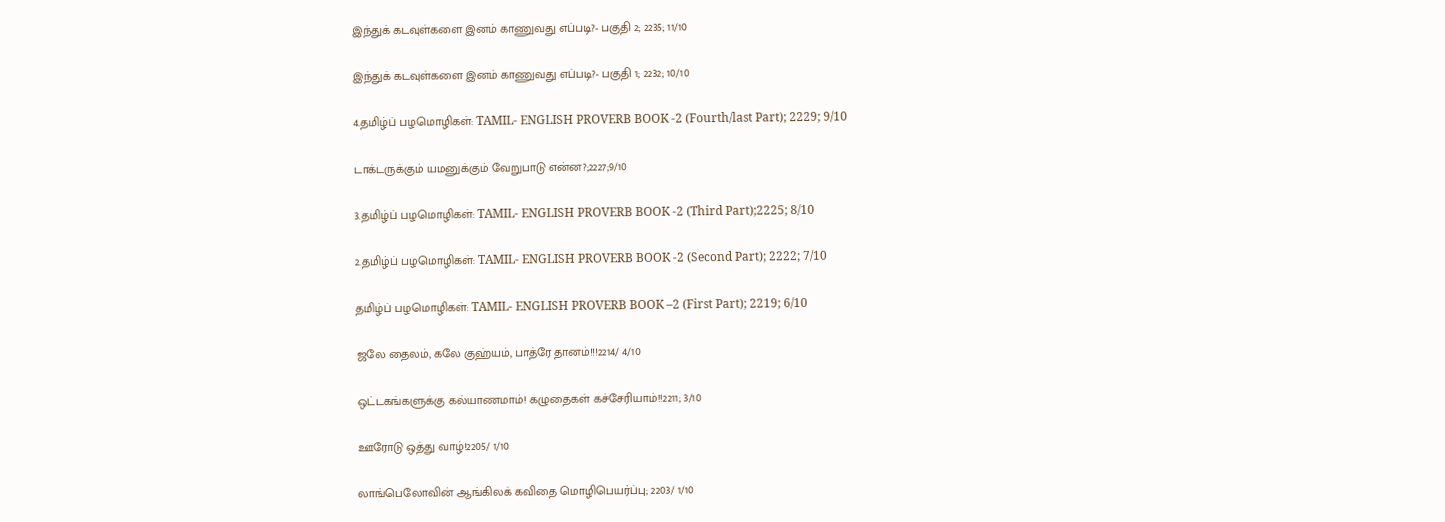இந்துக் கடவுள்களை இனம் காணுவது எப்படி?- பகுதி 2; 2235; 11/10

இந்துக் கடவுள்களை இனம் காணுவது எப்படி?- பகுதி 1; 2232; 10/10

4.தமிழ்ப் பழமொழிகள்: TAMIL- ENGLISH PROVERB BOOK -2 (Fourth/last Part); 2229; 9/10

டாக்டருக்கும் யமனுக்கும் வேறுபாடு என்ன?;2227;9/10

3.தமிழ்ப் பழமொழிகள்: TAMIL- ENGLISH PROVERB BOOK -2 (Third Part);2225; 8/10

2.தமிழ்ப் பழமொழிகள்: TAMIL- ENGLISH PROVERB BOOK -2 (Second Part); 2222; 7/10

தமிழ்ப் பழமொழிகள்: TAMIL- ENGLISH PROVERB BOOK –2 (First Part); 2219; 6/10

ஜலே தைலம், கலே குஹ்யம், பாத்ரே தானம்!!!2214/ 4/10

ஒட்டகங்களுக்கு கல்யாணமாம்! கழுதைகள் கச்சேரியாம்!!2211; 3/10

ஊரோடு ஒத்து வாழ்!2205/ 1/10

லாங்பெலோவின் ஆங்கிலக் கவிதை மொழிபெயர்ப்பு; 2203/ 1/10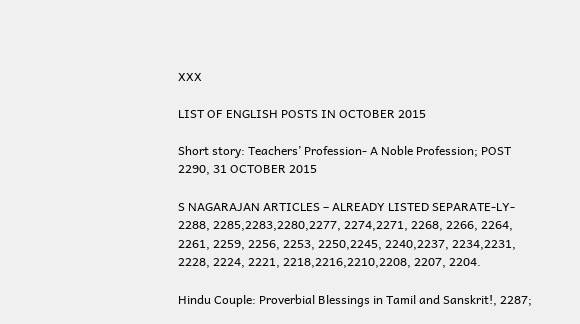XXX

LIST OF ENGLISH POSTS IN OCTOBER 2015

Short story: Teachers’ Profession- A Noble Profession; POST 2290, 31 OCTOBER 2015

S NAGARAJAN ARTICLES – ALREADY LISTED SEPARATE-LY- 2288, 2285,2283,2280,2277, 2274,2271, 2268, 2266, 2264, 2261, 2259, 2256, 2253, 2250,2245, 2240,2237, 2234,2231, 2228, 2224, 2221, 2218,2216,2210,2208, 2207, 2204.

Hindu Couple: Proverbial Blessings in Tamil and Sanskrit!, 2287;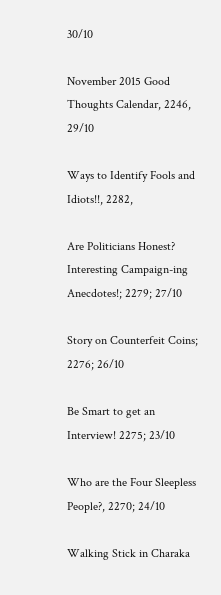30/10

November 2015 Good Thoughts Calendar, 2246, 29/10

Ways to Identify Fools and Idiots!!, 2282,

Are Politicians Honest? Interesting Campaign-ing Anecdotes!; 2279; 27/10

Story on Counterfeit Coins; 2276; 26/10

Be Smart to get an Interview! 2275; 23/10

Who are the Four Sleepless People?, 2270; 24/10

Walking Stick in Charaka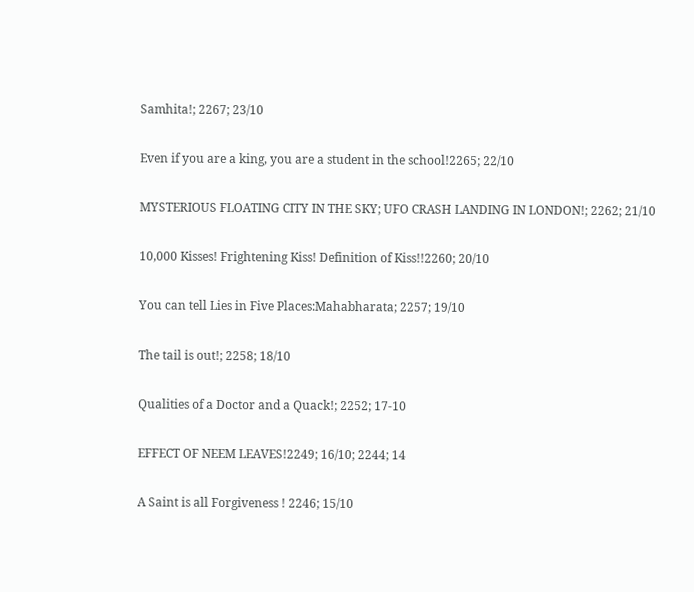Samhita!; 2267; 23/10

Even if you are a king, you are a student in the school!2265; 22/10

MYSTERIOUS FLOATING CITY IN THE SKY; UFO CRASH LANDING IN LONDON!; 2262; 21/10

10,000 Kisses! Frightening Kiss! Definition of Kiss!!2260; 20/10

You can tell Lies in Five Places:Mahabharata; 2257; 19/10

The tail is out!; 2258; 18/10

Qualities of a Doctor and a Quack!; 2252; 17-10

EFFECT OF NEEM LEAVES!2249; 16/10; 2244; 14

A Saint is all Forgiveness ! 2246; 15/10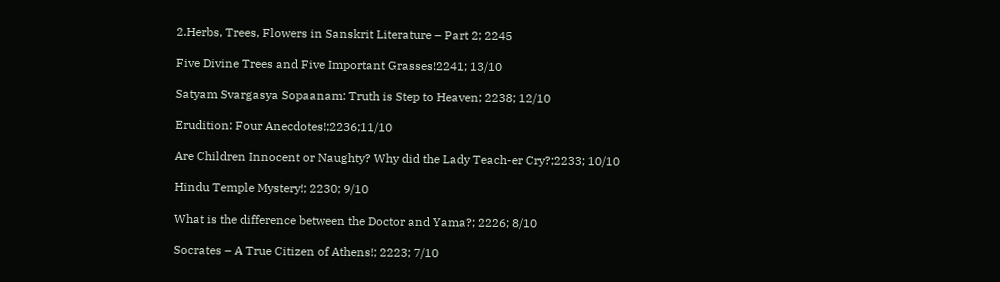2.Herbs, Trees, Flowers in Sanskrit Literature – Part 2; 2245

Five Divine Trees and Five Important Grasses!2241; 13/10

Satyam Svargasya Sopaanam: Truth is Step to Heaven; 2238; 12/10

Erudition: Four Anecdotes!;2236;11/10

Are Children Innocent or Naughty? Why did the Lady Teach-er Cry?;2233; 10/10

Hindu Temple Mystery!; 2230; 9/10

What is the difference between the Doctor and Yama?; 2226; 8/10

Socrates – A True Citizen of Athens!; 2223; 7/10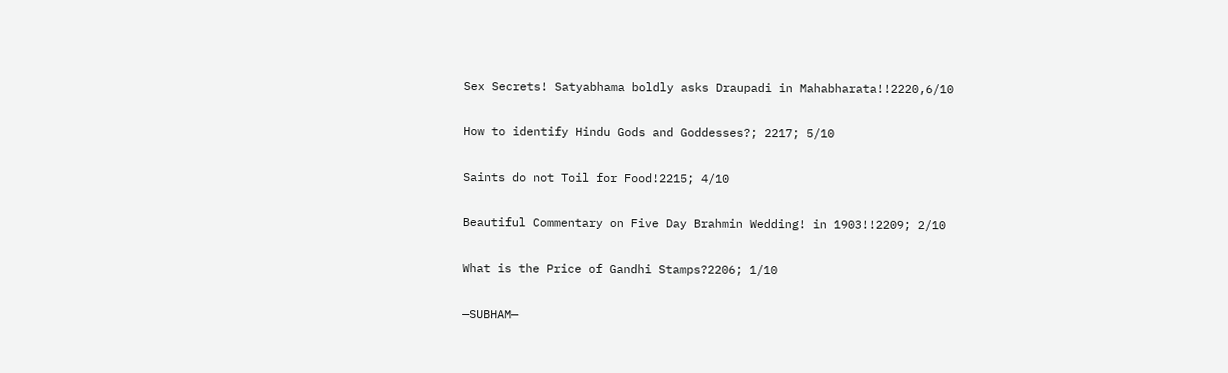Sex Secrets! Satyabhama boldly asks Draupadi in Mahabharata!!2220,6/10

How to identify Hindu Gods and Goddesses?; 2217; 5/10

Saints do not Toil for Food!2215; 4/10

Beautiful Commentary on Five Day Brahmin Wedding! in 1903!!2209; 2/10

What is the Price of Gandhi Stamps?2206; 1/10

—SUBHAM—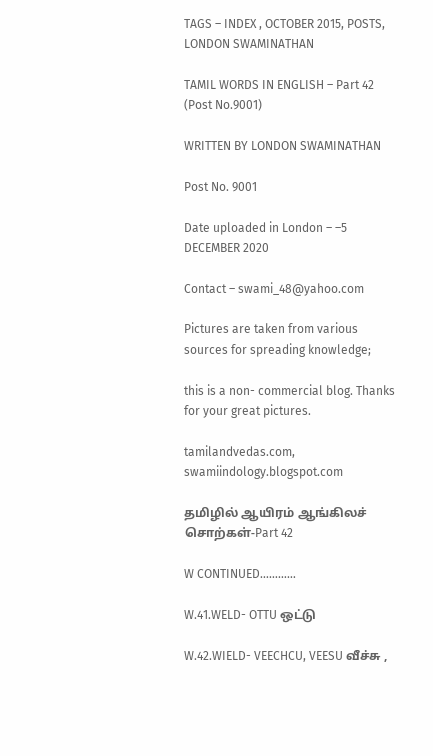TAGS – INDEX , OCTOBER 2015, POSTS, LONDON SWAMINATHAN

TAMIL WORDS IN ENGLISH – Part 42 (Post No.9001)

WRITTEN BY LONDON SWAMINATHAN

Post No. 9001

Date uploaded in London – –5 DECEMBER 2020

Contact – swami_48@yahoo.com

Pictures are taken from various sources for spreading knowledge;

this is a non- commercial blog. Thanks for your great pictures.

tamilandvedas.com, swamiindology.blogspot.com

தமிழில் ஆயிரம் ஆங்கிலச் சொற்கள்-Part 42

W CONTINUED…………

W.41.WELD- OTTU ஒட்டு

W.42.WIELD- VEECHCU, VEESU வீச்சு ,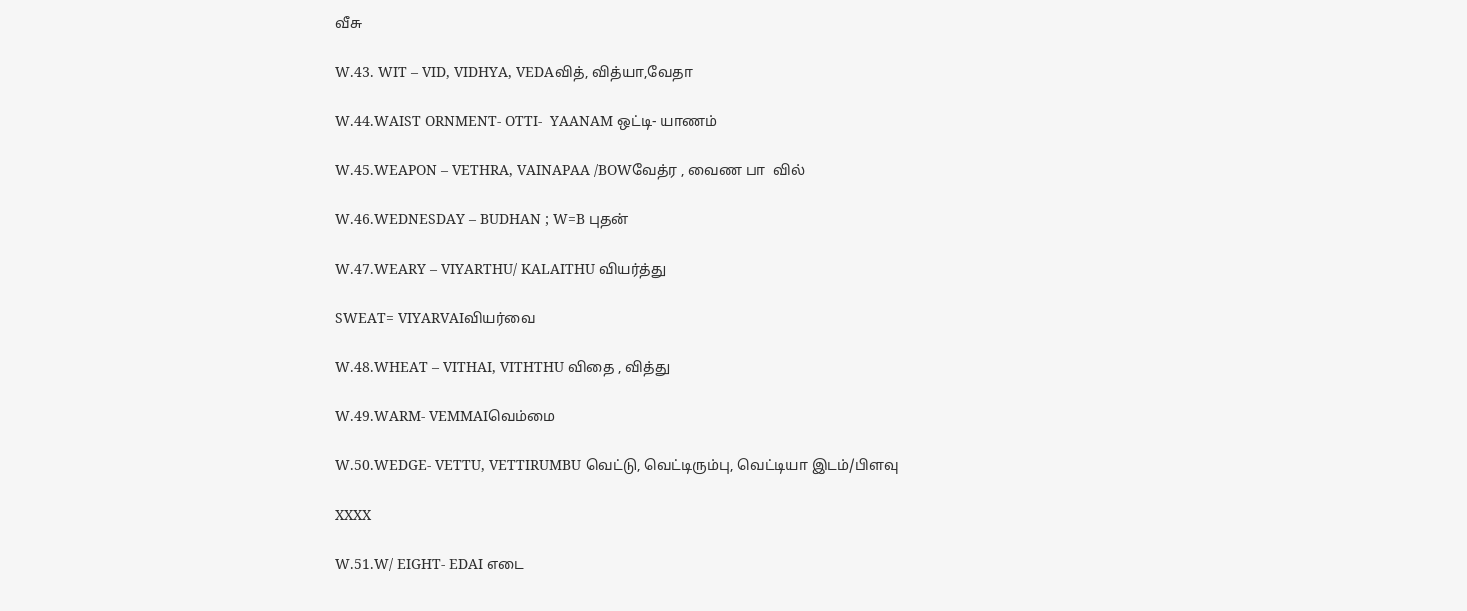வீசு

W.43. WIT – VID, VIDHYA, VEDAவித், வித்யா,வேதா

W.44.WAIST ORNMENT- OTTI-  YAANAM ஒட்டி- யாணம்

W.45.WEAPON – VETHRA, VAINAPAA /BOWவேத்ர , வைண பா  வில்

W.46.WEDNESDAY – BUDHAN ; W=B புதன்

W.47.WEARY – VIYARTHU/ KALAITHU வியர்த்து

SWEAT= VIYARVAIவியர்வை

W.48.WHEAT – VITHAI, VITHTHU விதை , வித்து

W.49.WARM- VEMMAIவெம்மை

W.50.WEDGE- VETTU, VETTIRUMBU வெட்டு, வெட்டிரும்பு, வெட்டியா இடம்/பிளவு

XXXX

W.51.W/ EIGHT- EDAI எடை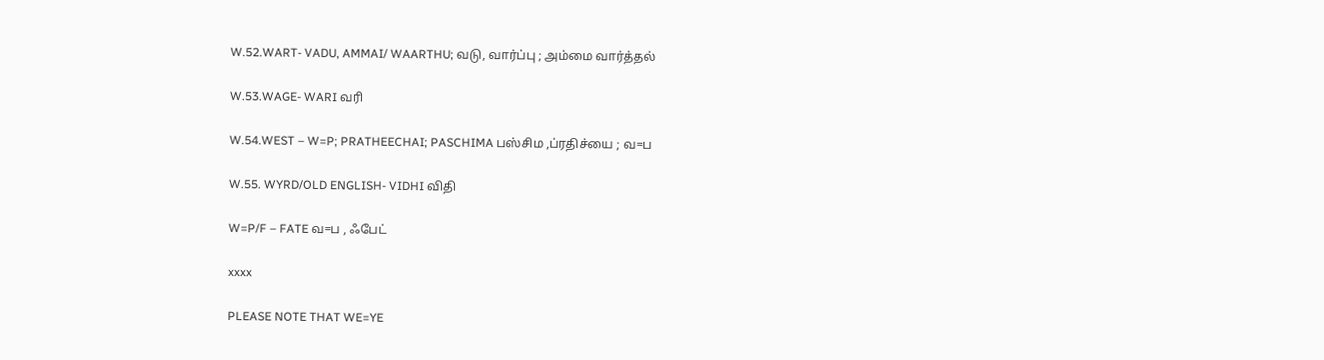W.52.WART- VADU, AMMAI/ WAARTHU; வடு, வார்ப்பு ; அம்மை வார்த்தல்

W.53.WAGE- WARI வரி

W.54.WEST – W=P; PRATHEECHAI; PASCHIMA பஸ்சிம ,ப்ரதிச்யை ; வ=ப

W.55. WYRD/OLD ENGLISH- VIDHI விதி

W=P/F – FATE வ=ப , ஃபேட்

xxxx

PLEASE NOTE THAT WE=YE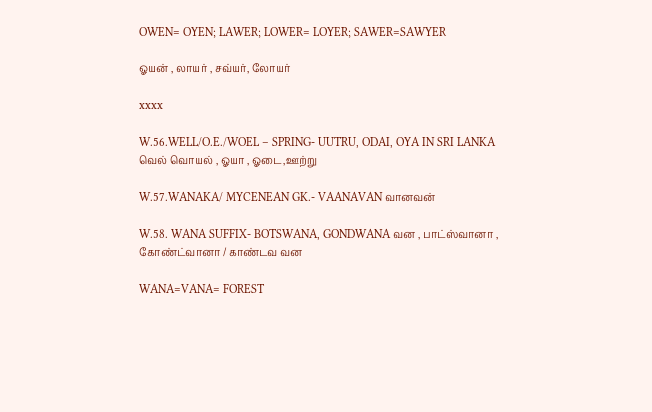OWEN= OYEN; LAWER; LOWER= LOYER; SAWER=SAWYER

ஓயன் , லாயர் , சவ்யர், லோயர்

xxxx

W.56.WELL/O.E./WOEL – SPRING- UUTRU, ODAI, OYA IN SRI LANKA வெல் வொயல் , ஓயா , ஓடை,ஊற்று

W.57.WANAKA/ MYCENEAN GK.- VAANAVAN வானவன்

W.58. WANA SUFFIX- BOTSWANA, GONDWANA வன , பாட்ஸ்வானா , கோண்ட்வானா / காண்டவ வன

WANA=VANA= FOREST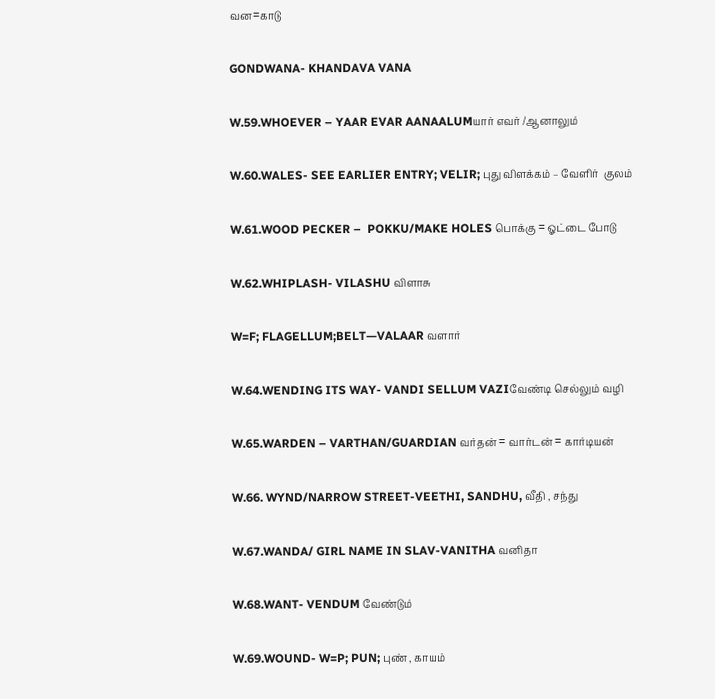வன=காடு

GONDWANA- KHANDAVA VANA

W.59.WHOEVER – YAAR EVAR AANAALUMயார் எவர் /ஆனாலும்

W.60.WALES- SEE EARLIER ENTRY; VELIR; புது விளக்கம் – வேளிர்  குலம்

W.61.WOOD PECKER –  POKKU/MAKE HOLES பொக்கு = ஓட்டை போடு

W.62.WHIPLASH- VILASHU விளாசு

W=F; FLAGELLUM;BELT—VALAAR வளார்

W.64.WENDING ITS WAY- VANDI SELLUM VAZIவேண்டி செல்லும் வழி

W.65.WARDEN – VARTHAN/GUARDIAN வர்தன் = வார்டன் = கார்டியன்

W.66. WYND/NARROW STREET-VEETHI, SANDHU, வீதி , சந்து

W.67.WANDA/ GIRL NAME IN SLAV-VANITHA வனிதா

W.68.WANT- VENDUM வேண்டும்

W.69.WOUND- W=P; PUN; புண் , காயம்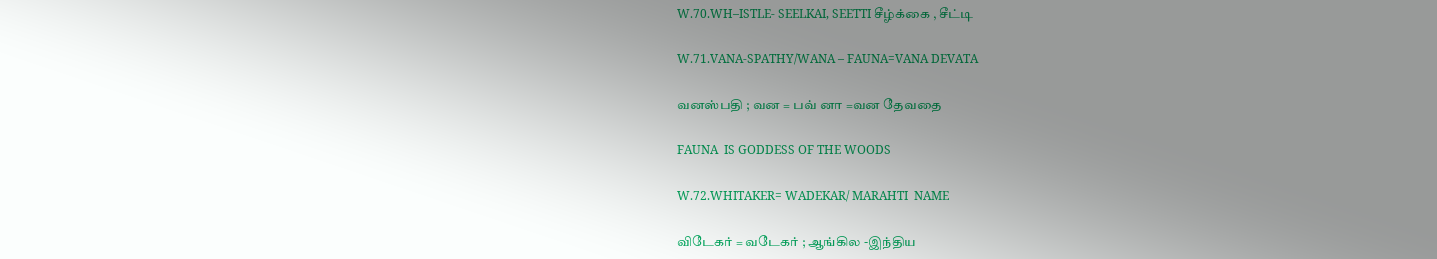W.70.WH–ISTLE- SEELKAI, SEETTI சீழ்க்கை , சீட்டி

W.71.VANA-SPATHY/WANA – FAUNA=VANA DEVATA

வனஸ்பதி ; வன = பவ் னா =வன தேவதை

FAUNA  IS GODDESS OF THE WOODS

W.72.WHITAKER= WADEKAR/ MARAHTI  NAME

விடேகர் = வடேகர் ; ஆங்கில -இந்திய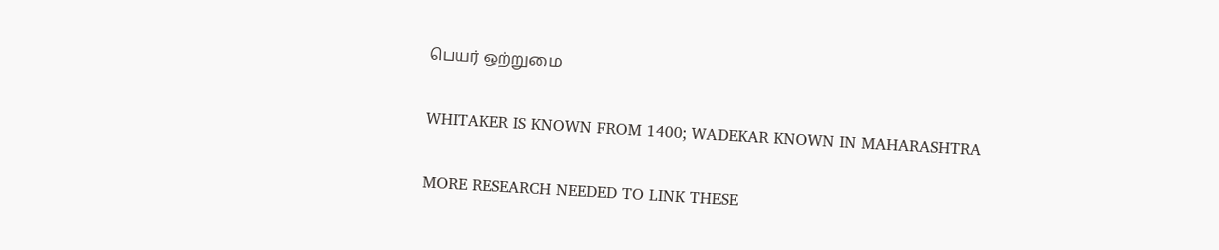பெயர் ஒற்றுமை

WHITAKER IS KNOWN FROM 1400; WADEKAR KNOWN IN MAHARASHTRA

MORE RESEARCH NEEDED TO LINK THESE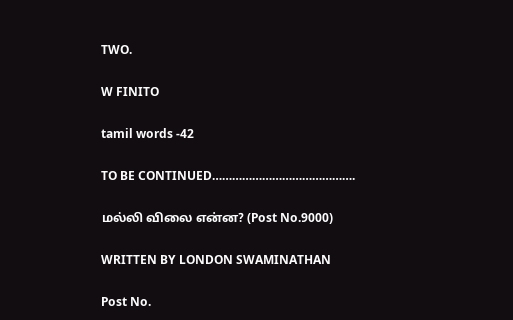TWO.

W FINITO

tamil words -42

TO BE CONTINUED…………………………………….

மல்லி விலை என்ன? (Post No.9000)

WRITTEN BY LONDON SWAMINATHAN

Post No.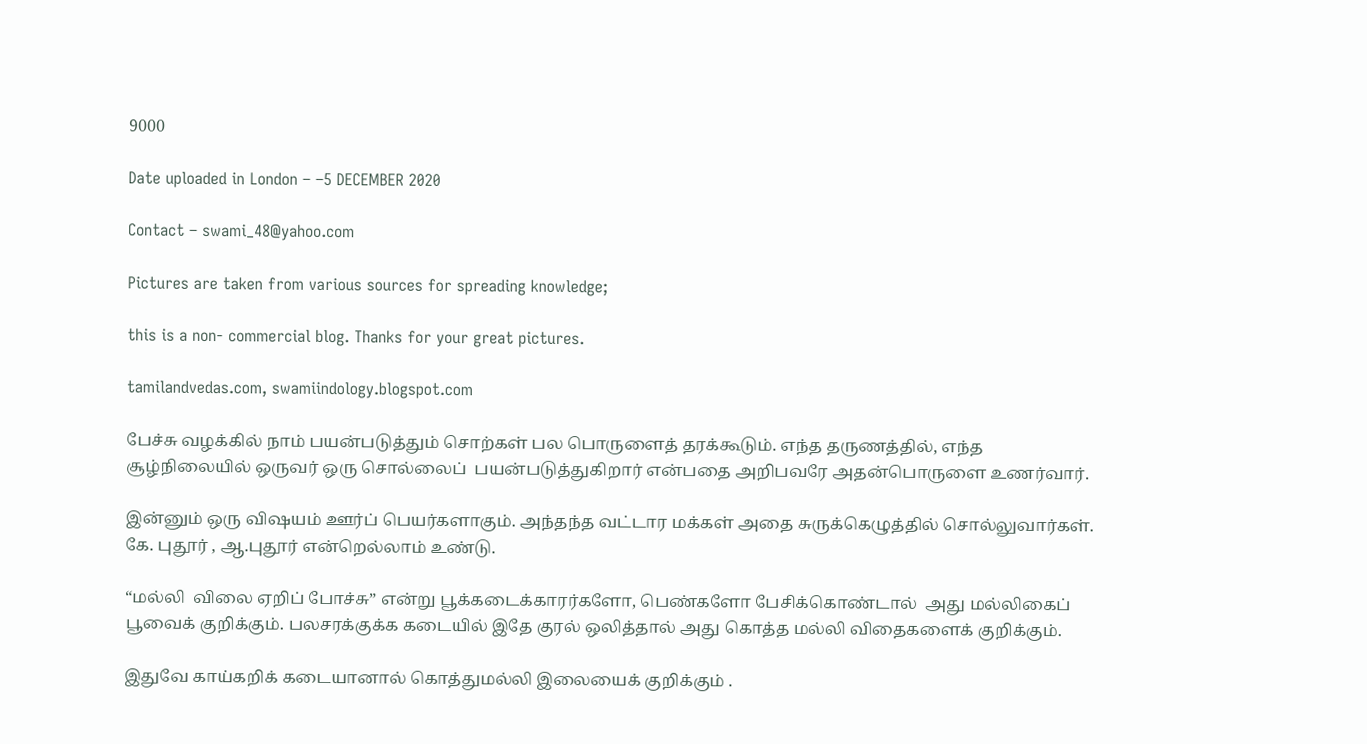9000

Date uploaded in London – –5 DECEMBER 2020

Contact – swami_48@yahoo.com

Pictures are taken from various sources for spreading knowledge;

this is a non- commercial blog. Thanks for your great pictures.

tamilandvedas.com, swamiindology.blogspot.com

பேச்சு வழக்கில் நாம் பயன்படுத்தும் சொற்கள் பல பொருளைத் தரக்கூடும். எந்த தருணத்தில், எந்த சூழ்நிலையில் ஒருவர் ஒரு சொல்லைப்  பயன்படுத்துகிறார் என்பதை அறிபவரே அதன்பொருளை உணர்வார்.

இன்னும் ஒரு விஷயம் ஊர்ப் பெயர்களாகும். அந்தந்த வட்டார மக்கள் அதை சுருக்கெழுத்தில் சொல்லுவார்கள். கே. புதூர் , ஆ.புதூர் என்றெல்லாம் உண்டு.

“மல்லி  விலை ஏறிப் போச்சு” என்று பூக்கடைக்காரர்களோ, பெண்களோ பேசிக்கொண்டால்  அது மல்லிகைப் பூவைக் குறிக்கும். பலசரக்குக்க கடையில் இதே குரல் ஒலித்தால் அது கொத்த மல்லி விதைகளைக் குறிக்கும்.

இதுவே காய்கறிக் கடையானால் கொத்துமல்லி இலையைக் குறிக்கும் .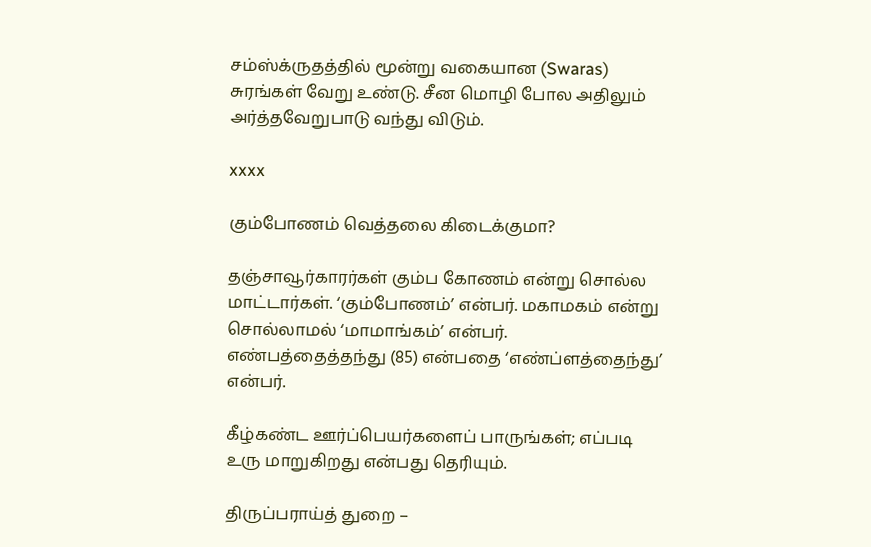சம்ஸ்க்ருதத்தில் மூன்று வகையான (Swaras) சுரங்கள் வேறு உண்டு. சீன மொழி போல அதிலும் அர்த்தவேறுபாடு வந்து விடும்.

xxxx

கும்போணம் வெத்தலை கிடைக்குமா?

தஞ்சாவூர்காரர்கள் கும்ப கோணம் என்று சொல்ல மாட்டார்கள். ‘கும்போணம்’ என்பர். மகாமகம் என்று சொல்லாமல் ‘மாமாங்கம்’ என்பர். எண்பத்தைத்தந்து (85) என்பதை ‘எண்ப்ளத்தைந்து’  என்பர்.

கீழ்கண்ட ஊர்ப்பெயர்களைப் பாருங்கள்; எப்படி உரு மாறுகிறது என்பது தெரியும்.

திருப்பராய்த் துறை –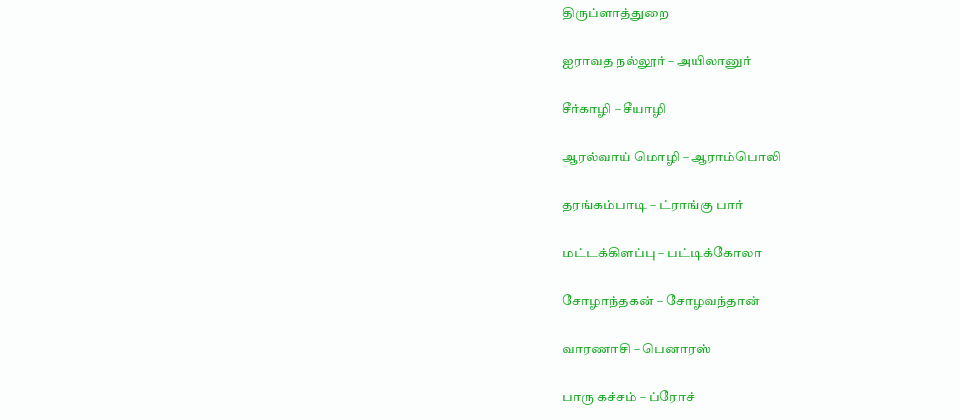திருப்ளாத்துறை

ஐராவத நல்லூர் – அயிலானுர்

சீர்காழி – சீயாழி

ஆரல்வாய் மொழி – ஆராம்பொலி

தரங்கம்பாடி – ட்ராங்கு பார்

மட்டக்கிளப்பு – பட்டிக்கோலா

சோழாந்தகன் – சோழவந்தான்

வாரணாசி – பெனாரஸ்

பாரு கச்சம் – ப்ரோச்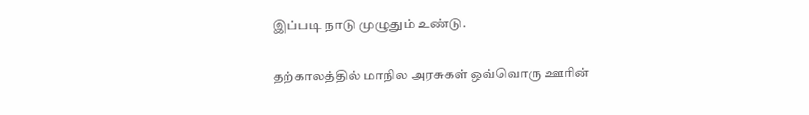இப்படி நாடு முழுதும் உண்டு.

தற்காலத்தில் மாநில அரசுகள் ஒவ்வொரு ஊரின்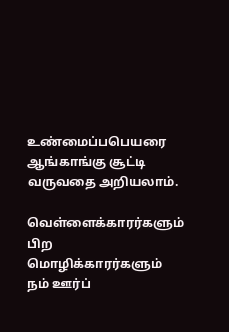உண்மைப்பபெயரை ஆங்காங்கு சூட்டி வருவதை அறியலாம்.

வெள்ளைக்காரர்களும் பிற மொழிக்காரர்களும்  நம் ஊர்ப்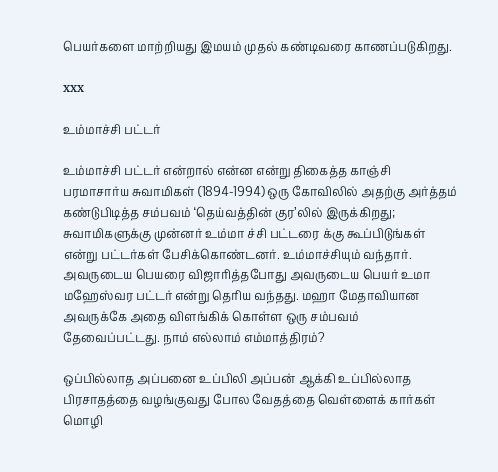பெயர்களை மாற்றியது இமயம் முதல் கண்டிவரை காணப்படுகிறது.

xxx

உம்மாச்சி பட்டர்

உம்மாச்சி பட்டர் என்றால் என்ன என்று திகைத்த காஞ்சி பரமாசார்ய சுவாமிகள் (1894-1994) ஒரு கோவிலில் அதற்கு அர்த்தம் கண்டுபிடித்த சம்பவம் ‘தெய்வத்தின் குர’லில் இருக்கிறது; சுவாமிகளுக்கு முன்னர் உம்மா ச்சி பட்டரை க்கு கூப்பிடுங்கள் என்று பட்டர்கள் பேசிக்கொண்டனர். உம்மாச்சியும் வந்தார். அவருடைய பெயரை விஜாரித்தபோது அவருடைய பெயர் உமா மஹேஸ்வர பட்டர் என்று தெரிய வந்தது. மஹா மேதாவியான அவருக்கே அதை விளங்கிக் கொள்ள ஒரு சம்பவம் தேவைப்பட்டது. நாம் எல்லாம் எம்மாத்திரம்?

ஒப்பில்லாத அப்பனை உப்பிலி அப்பன் ஆக்கி உப்பில்லாத பிரசாதத்தை வழங்குவது போல வேதத்தை வெள்ளைக் கார்கள் மொழி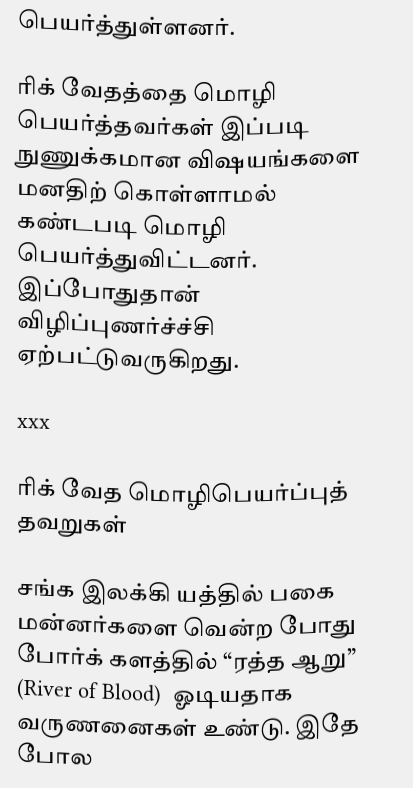பெயர்த்துள்ளனர்.

ரிக் வேதத்தை மொழி பெயர்த்தவர்கள் இப்படி நுணுக்கமான விஷயங்களை மனதிற் கொள்ளாமல் கண்டபடி மொழி பெயர்த்துவிட்டனர். இப்போதுதான் விழிப்புணர்ச்ச்சி ஏற்பட்டுவருகிறது.

xxx

ரிக் வேத மொழிபெயர்ப்புத் தவறுகள்

சங்க இலக்கி யத்தில் பகை மன்னர்களை வென்ற போது போர்க் களத்தில் “ரத்த ஆறு” (River of Blood)  ஓடியதாக வருணனைகள் உண்டு. இதே போல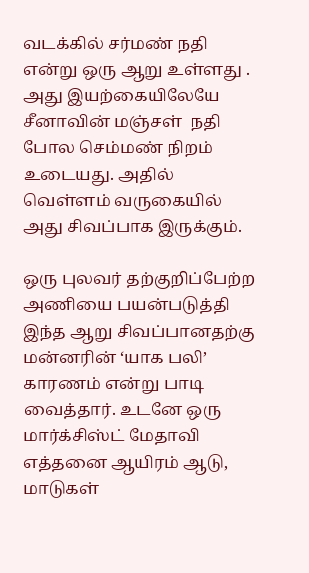வடக்கில் சர்மண் நதி என்று ஒரு ஆறு உள்ளது . அது இயற்கையிலேயே சீனாவின் மஞ்சள்  நதி போல செம்மண் நிறம் உடையது. அதில் வெள்ளம் வருகையில் அது சிவப்பாக இருக்கும்.

ஒரு புலவர் தற்குறிப்பேற்ற அணியை பயன்படுத்தி இந்த ஆறு சிவப்பானதற்கு மன்னரின் ‘யாக பலி’ காரணம் என்று பாடி வைத்தார். உடனே ஒரு மார்க்சிஸ்ட் மேதாவி எத்தனை ஆயிரம் ஆடு, மாடுகள்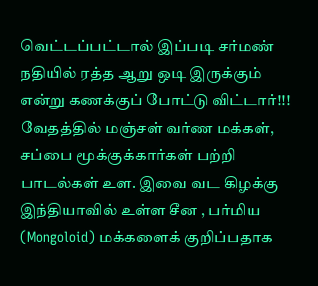வெட்டப்பட்டால் இப்படி சர்மண் நதியில் ரத்த ஆறு ஒடி இருக்கும் என்று கணக்குப் போட்டு விட்டார்!!! வேதத்தில் மஞ்சள் வர்ண மக்கள், சப்பை மூக்குக்கார்கள் பற்றி பாடல்கள் உள. இவை வட கிழக்கு  இந்தியாவில் உள்ள சீன , பர்மிய (Mongoloid) மக்களைக் குறிப்பதாக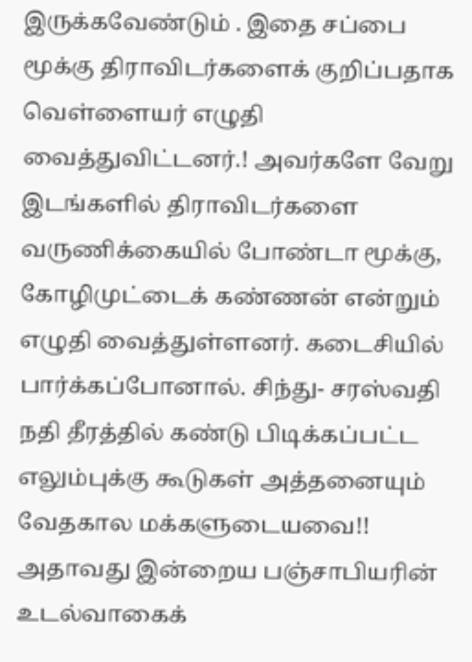இருக்கவேண்டும் . இதை சப்பை மூக்கு திராவிடர்களைக் குறிப்பதாக வெள்ளையர் எழுதி வைத்துவிட்டனர்.! அவர்களே வேறு இடங்களில் திராவிடர்களை வருணிக்கையில் போண்டா மூக்கு, கோழிமுட்டைக் கண்ணன் என்றும் எழுதி வைத்துள்ளனர். கடைசியில் பார்க்கப்போனால். சிந்து- சரஸ்வதி நதி தீரத்தில் கண்டு பிடிக்கப்பட்ட எலும்புக்கு கூடுகள் அத்தனையும்  வேதகால மக்களுடையவை!! அதாவது இன்றைய பஞ்சாபியரின்  உடல்வாகைக்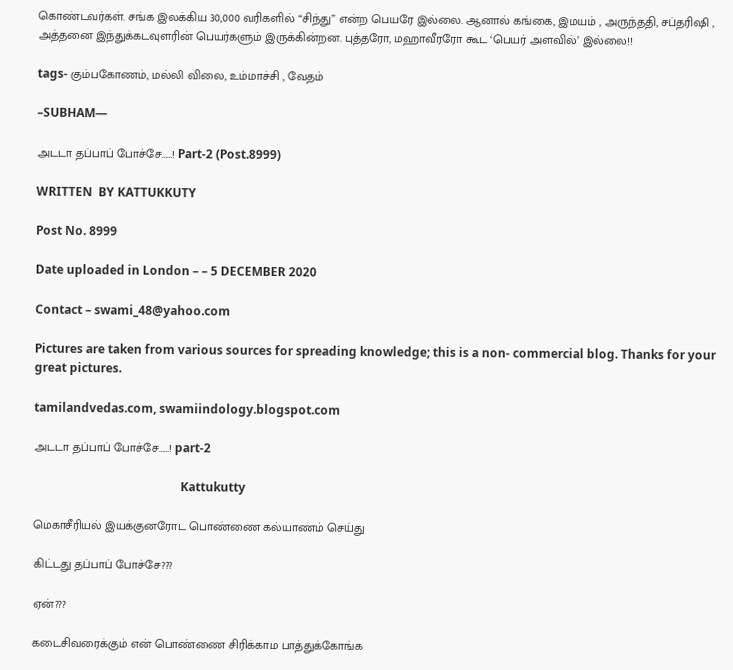கொண்டவர்கள். சங்க இலக்கிய 30,000 வரிகளில் “சிந்து” என்ற பெயரே இல்லை. ஆனால் கங்கை, இமயம் , அருந்ததி, சப்தரிஷி , அத்தனை இந்துக்கடவுளரின் பெயர்களும் இருக்கின்றன. புத்தரோ, மஹாவீரரோ கூட ‘பெயர் அளவில்’ இல்லை!!

tags- கும்பகோணம், மல்லி விலை, உம்மாச்சி , வேதம்

–SUBHAM—

அடடா தப்பாப் போச்சே……! Part-2 (Post.8999)

WRITTEN  BY KATTUKKUTY

Post No. 8999

Date uploaded in London – – 5 DECEMBER 2020

Contact – swami_48@yahoo.com

Pictures are taken from various sources for spreading knowledge; this is a non- commercial blog. Thanks for your great pictures.

tamilandvedas.com, swamiindology.blogspot.com

அடடா தப்பாப் போச்சே……! part-2

                                                 Kattukutty

மெகாசீரியல் இயக்குனரோட பொண்ணை கல்யாணம் செய்து

கிட்டது தப்பாப் போச்சே???

ஏன்???

கடைசிவரைக்கும் என் பொண்ணை சிரிக்காம பாத்துக்கோங்க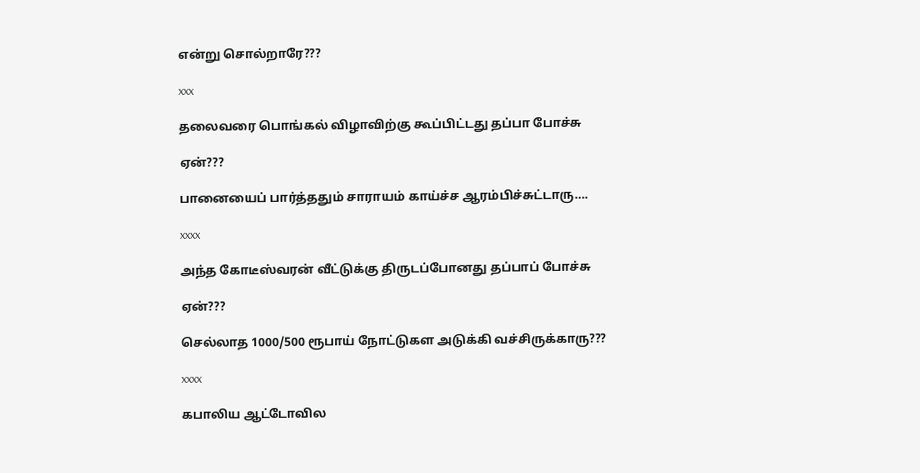என்று சொல்றாரே???

xxx

தலைவரை பொங்கல் விழாவிற்கு கூப்பிட்டது தப்பா போச்சு

ஏன்???

பானையைப் பார்த்ததும் சாராயம் காய்ச்ச ஆரம்பிச்சுட்டாரு….

xxxx

அந்த கோடீஸ்வரன் வீட்டுக்கு திருடப்போனது தப்பாப் போச்சு

ஏன்???

செல்லாத 1000/500 ரூபாய் நோட்டுகள அடுக்கி வச்சிருக்காரு???

xxxx

கபாலிய ஆட்டோவில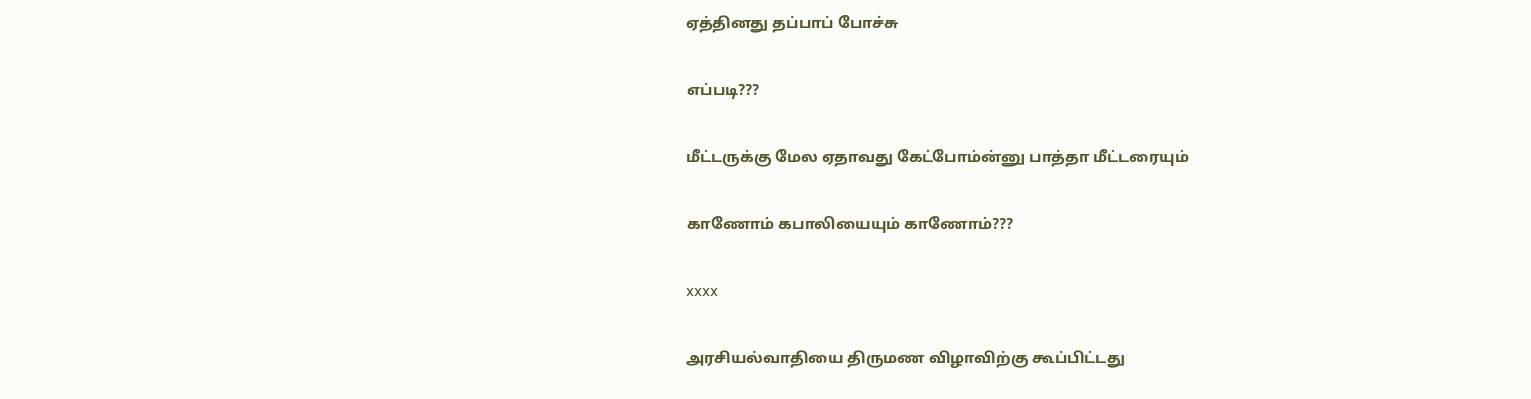ஏத்தினது தப்பாப் போச்சு

எப்படி???

மீட்டருக்கு மேல ஏதாவது கேட்போம்ன்னு பாத்தா மீட்டரையும்

காணோம் கபாலியையும் காணோம்???

xxxx

அரசியல்வாதியை திருமண விழாவிற்கு கூப்பிட்டது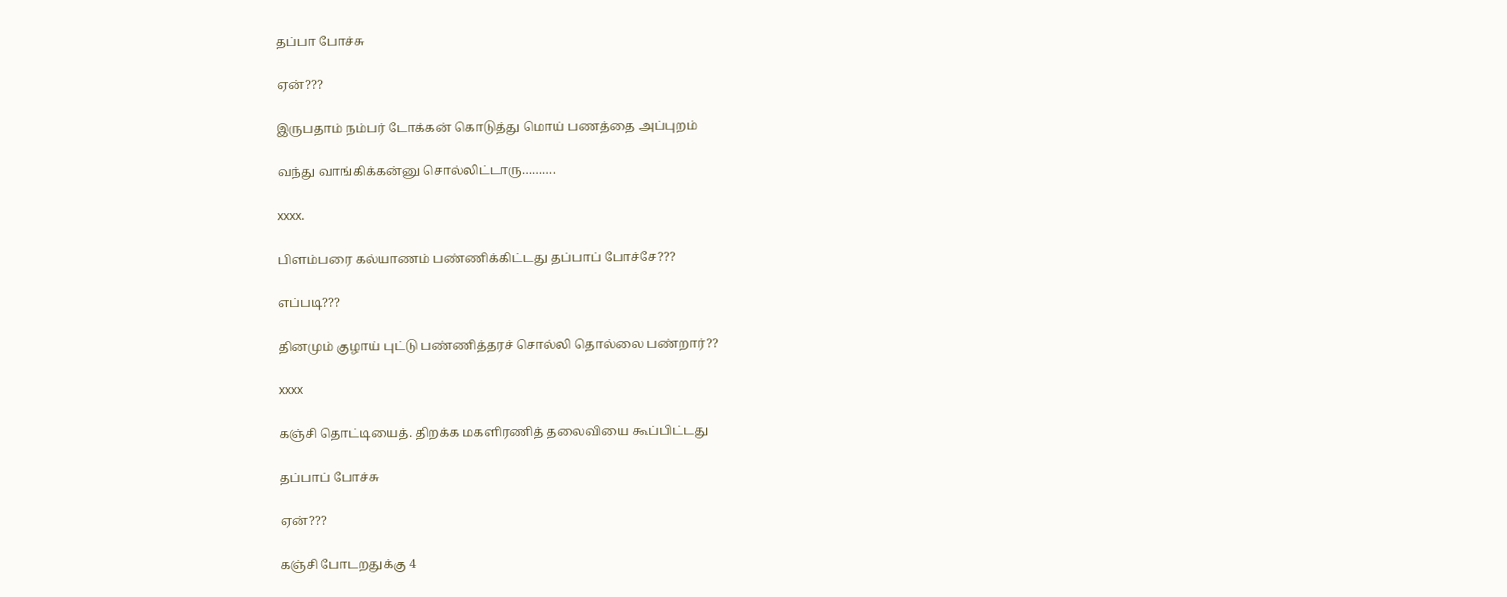தப்பா போச்சு

ஏன்???

இருபதாம் நம்பர் டோக்கன் கொடுத்து மொய் பணத்தை அப்புறம்

வந்து வாங்கிக்கன்னு சொல்லிட்டாரு……….

xxxx.

பிளம்பரை கல்யாணம் பண்ணிக்கிட்டது தப்பாப் போச்சே???

எப்படி???

தினமும் குழாய் புட்டு பண்ணித்தரச் சொல்லி தொல்லை பண்றார்??

xxxx

கஞ்சி தொட்டியைத். திறக்க மகளிரணித் தலைவியை கூப்பிட்டது

தப்பாப் போச்சு

ஏன்???

கஞ்சி போடறதுக்கு 4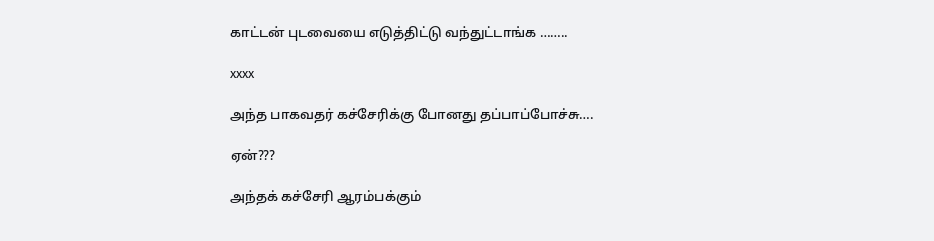காட்டன் புடவையை எடுத்திட்டு வந்துட்டாங்க ……..

xxxx

அந்த பாகவதர் கச்சேரிக்கு போனது தப்பாப்போச்சு….

ஏன்???

அந்தக் கச்சேரி ஆரம்பக்கும்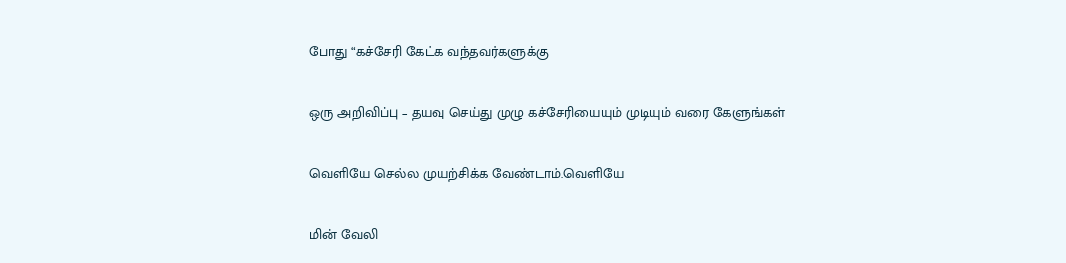போது “கச்சேரி கேட்க வந்தவர்களுக்கு

ஒரு அறிவிப்பு – தயவு செய்து முழு கச்சேரியையும் முடியும் வரை கேளுங்கள்

வெளியே செல்ல முயற்சிக்க வேண்டாம்.வெளியே

மின் வேலி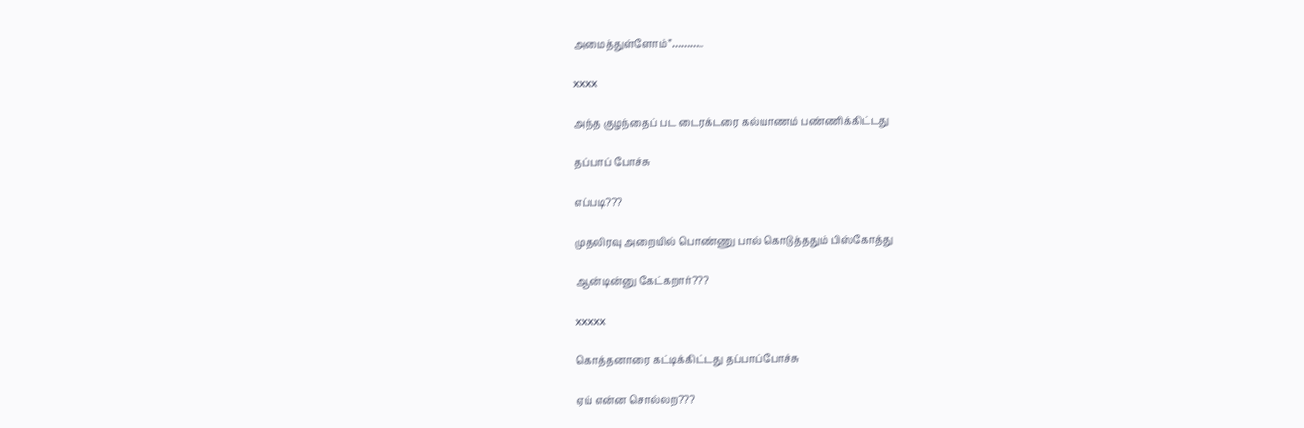அமைத்துள்ளோம்”………..

xxxx

அந்த குழந்தைப் பட டைரக்டரை கல்யாணம் பண்ணிக்கிட்டது

தப்பாப் போச்சு

எப்படி???

முதலிரவு அறையில் பொண்ணு பால் கொடுத்ததும் பிஸ்கோத்து

ஆன்டின்னு கேட்கறார்???

xxxxx

கொத்தனாரை கட்டிக்கிட்டது தப்பாப்போச்சு

ஏய் என்ன சொல்லற???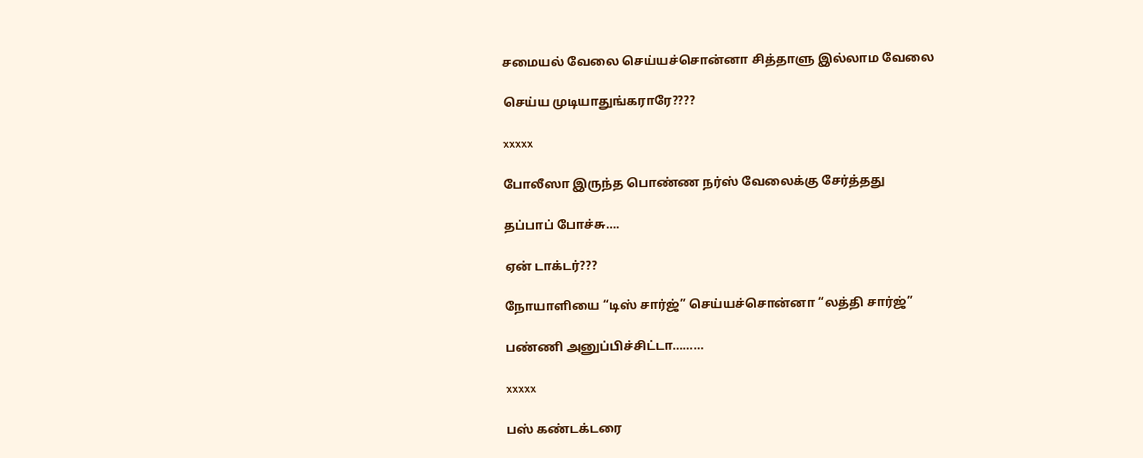சமையல் வேலை செய்யச்சொன்னா சித்தாளு இல்லாம வேலை

செய்ய முடியாதுங்கராரே????

xxxxx

போலீஸா இருந்த பொண்ண நர்ஸ் வேலைக்கு சேர்த்தது

தப்பாப் போச்சு….

ஏன் டாக்டர்???

நோயாளியை “டிஸ் சார்ஜ்” செய்யச்சொன்னா “லத்தி சார்ஜ்”

பண்ணி அனுப்பிச்சிட்டா………

xxxxx

பஸ் கண்டக்டரை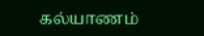கல்யாணம்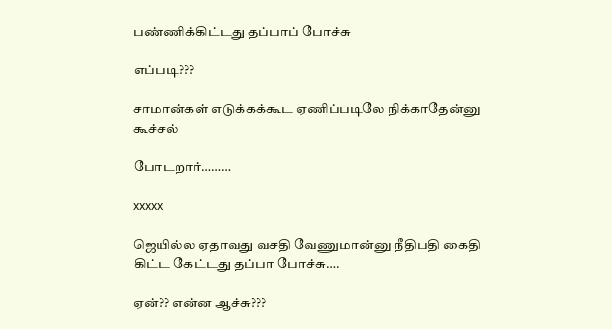பண்ணிக்கிட்டது தப்பாப் போச்சு

எப்படி???

சாமான்கள் எடுக்கக்கூட ஏணிப்படிலே நிக்காதேன்னு கூச்சல்

போடறார்………

xxxxx

ஜெயில்ல ஏதாவது வசதி வேணுமான்னு நீதிபதி கைதி கிட்ட கேட்டது தப்பா போச்சு….

ஏன்?? என்ன ஆச்சு???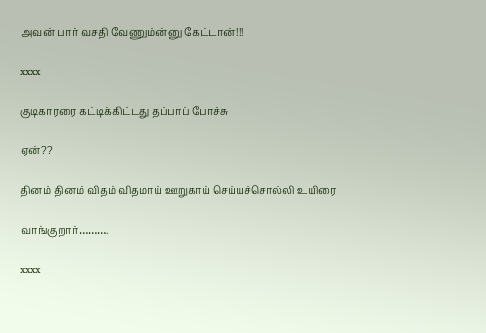அவன் பார் வசதி வேணும்ன்னு கேட்டான்!!!

xxxx

குடிகாரரை கட்டிக்கிட்டது தப்பாப் போச்சு

ஏன்??

தினம் தினம் விதம் விதமாய் ஊறுகாய் செய்யச்சொல்லி உயிரை

வாங்குறார்……….

xxxx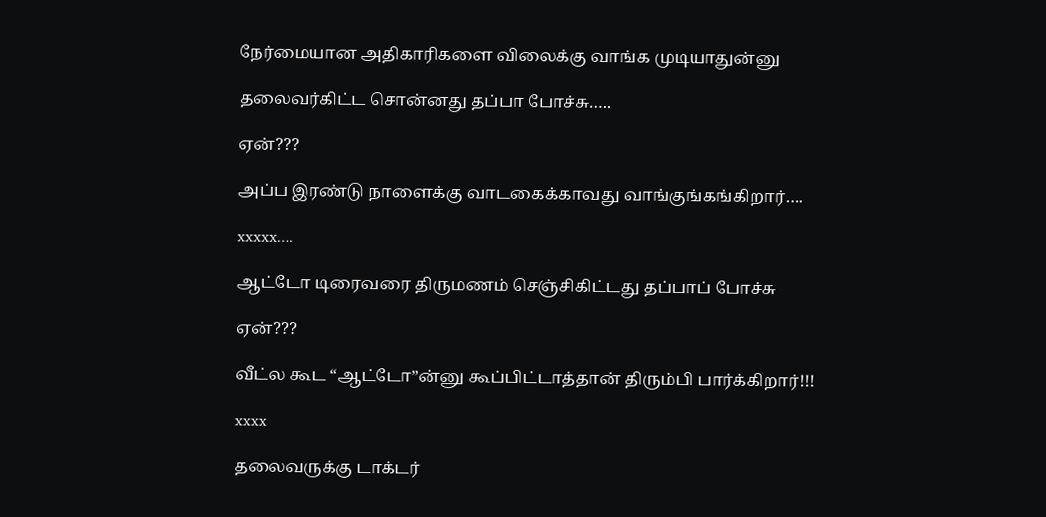நேர்மையான அதிகாரிகளை விலைக்கு வாங்க முடியாதுன்னு

தலைவர்கிட்ட சொன்னது தப்பா போச்சு…..

ஏன்???

அப்ப இரண்டு நாளைக்கு வாடகைக்காவது வாங்குங்கங்கிறார்….

xxxxx….

ஆட்டோ டிரைவரை திருமணம் செஞ்சிகிட்டது தப்பாப் போச்சு

ஏன்???

வீட்ல கூட “ஆட்டோ”ன்னு கூப்பிட்டாத்தான் திரும்பி பார்க்கிறார்!!!

xxxx

தலைவருக்கு டாக்டர்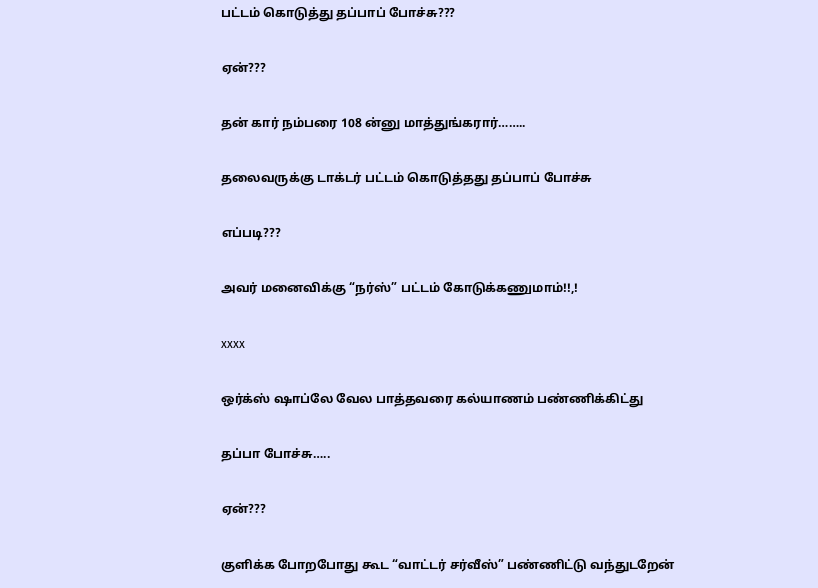பட்டம் கொடுத்து தப்பாப் போச்சு???

ஏன்???

தன் கார் நம்பரை 108 ன்னு மாத்துங்கரார்……..

தலைவருக்கு டாக்டர் பட்டம் கொடுத்தது தப்பாப் போச்சு

எப்படி???

அவர் மனைவிக்கு “நர்ஸ்” பட்டம் கோடுக்கணுமாம்!!,!

xxxx

ஒர்க்ஸ் ஷாப்லே வேல பாத்தவரை கல்யாணம் பண்ணிக்கிட்து

தப்பா போச்சு…..

ஏன்???

குளிக்க போறபோது கூட “வாட்டர் சர்வீஸ்” பண்ணிட்டு வந்துடறேன்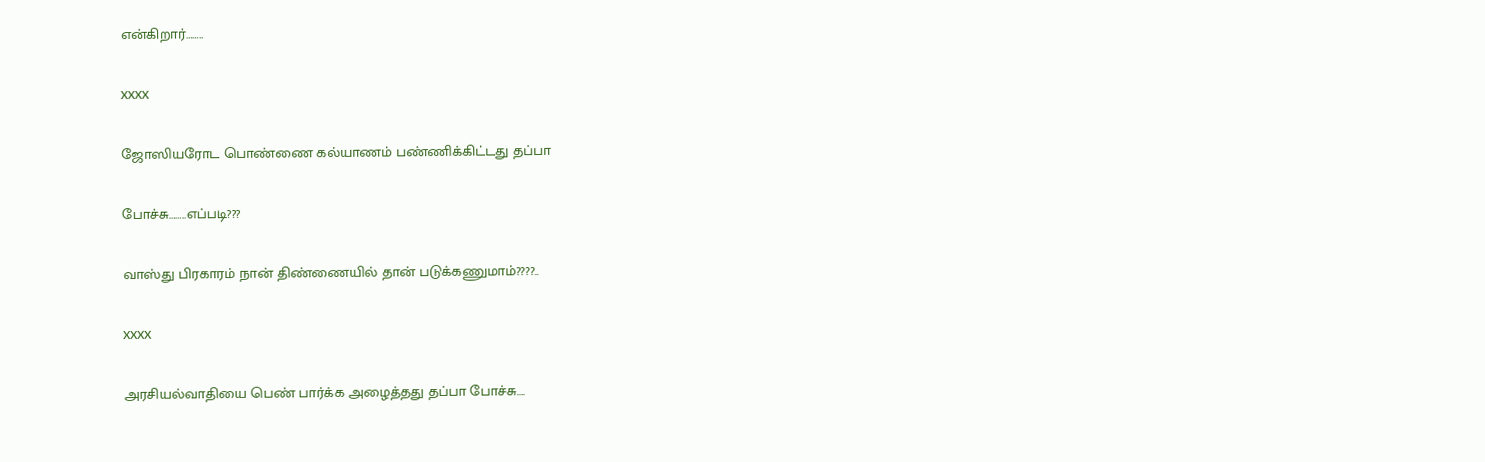என்கிறார்……..

xxxx

ஜோஸியரோட பொண்ணை கல்யாணம் பண்ணிக்கிட்டது தப்பா

போச்சு……..எப்படி???

வாஸ்து பிரகாரம் நான் திண்ணையில் தான் படுக்கணுமாம்????..

xxxx

அரசியல்வாதியை பெண் பார்க்க அழைத்தது தப்பா போச்சு….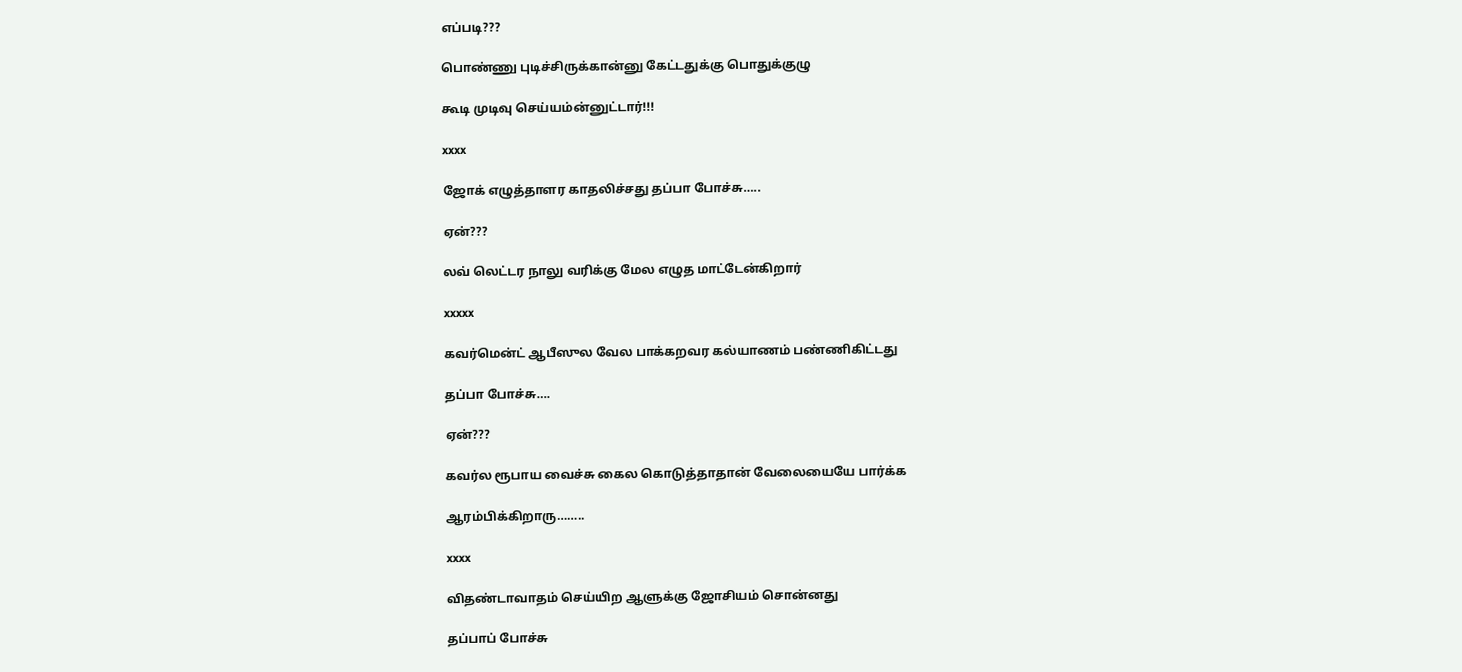எப்படி???

பொண்ணு புடிச்சிருக்கான்னு கேட்டதுக்கு பொதுக்குழு

கூடி முடிவு செய்யம்ன்னுட்டார்!!!

xxxx

ஜோக் எழுத்தாளர காதலிச்சது தப்பா போச்சு…..

ஏன்???

லவ் லெட்டர நாலு வரிக்கு மேல எழுத மாட்டேன்கிறார்

xxxxx

கவர்மென்ட் ஆபீஸுல வேல பாக்கறவர கல்யாணம் பண்ணிகிட்டது

தப்பா போச்சு….

ஏன்???

கவர்ல ரூபாய வைச்சு கைல கொடுத்தாதான் வேலையையே பார்க்க

ஆரம்பிக்கிறாரு……..

xxxx

விதண்டாவாதம் செய்யிற ஆளுக்கு ஜோசியம் சொன்னது

தப்பாப் போச்சு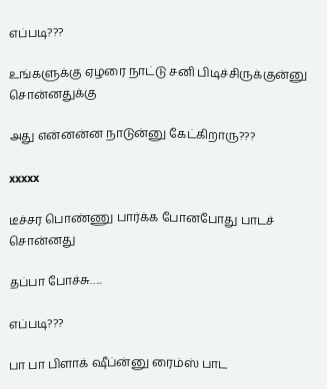எப்படி???

உங்களுக்கு ஏழரை நாட்டு சனி பிடிச்சிருக்குன்னு சொன்னதுக்கு

அது என்னன்ன நாடுன்னு கேட்கிறாரு???

xxxxx

டீச்சர பொண்ணு பார்க்க போனபோது பாடச் சொன்னது

தப்பா போச்சு…..

எப்படி???

பா பா பிளாக் ஷீப்ன்னு ரைம்ஸ் பாட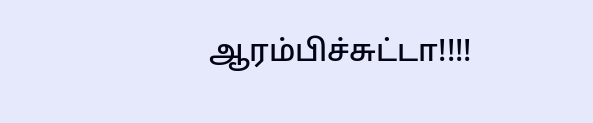ஆரம்பிச்சுட்டா!!!!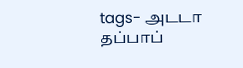tags- அடடா தப்பாப்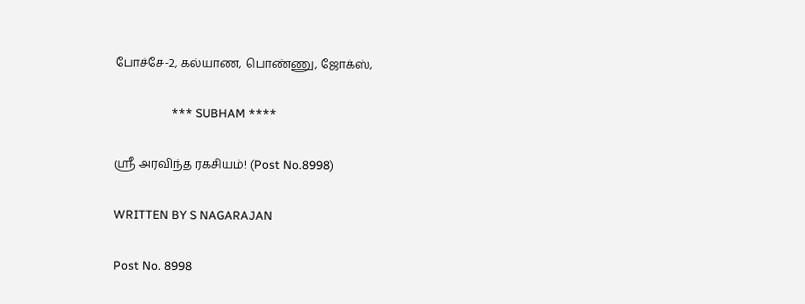போச்சே-2, கல்யாண, பொண்ணு, ஜோக்ஸ்,

                   *** SUBHAM ****

ஸ்ரீ அரவிந்த ரகசியம்! (Post No.8998)

WRITTEN BY S NAGARAJAN

Post No. 8998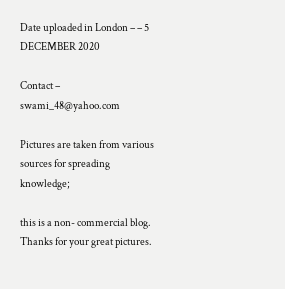Date uploaded in London – – 5 DECEMBER 2020

Contact – swami_48@yahoo.com

Pictures are taken from various sources for spreading knowledge;

this is a non- commercial blog. Thanks for your great pictures.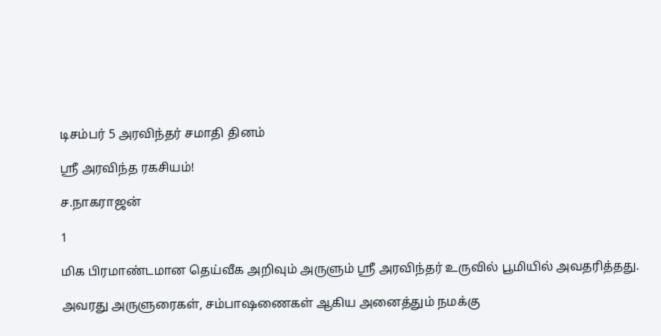டிசம்பர் 5 அரவிந்தர் சமாதி தினம்

ஸ்ரீ அரவிந்த ரகசியம்!

ச.நாகராஜன்

1

மிக பிரமாண்டமான தெய்வீக அறிவும் அருளும் ஸ்ரீ அரவிந்தர் உருவில் பூமியில் அவதரித்தது.

அவரது அருளுரைகள், சம்பாஷணைகள் ஆகிய அனைத்தும் நமக்கு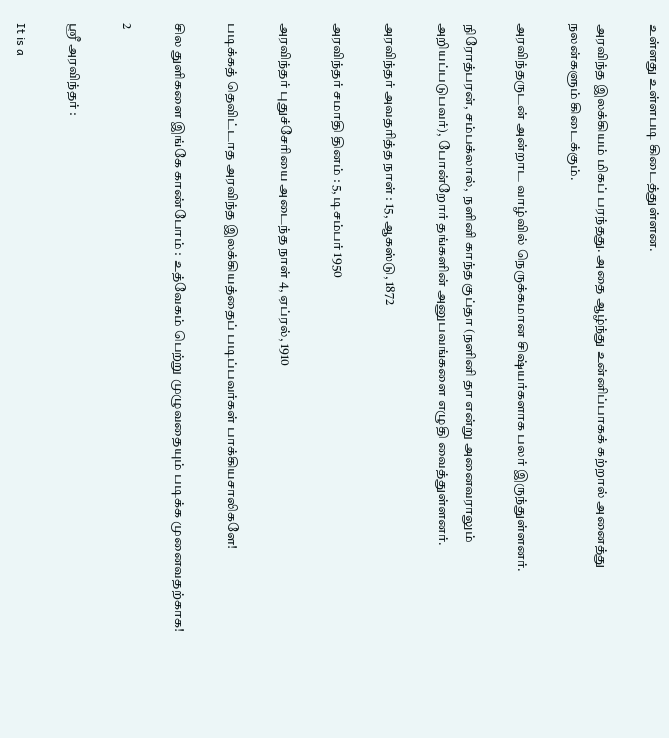உள்ளது உள்ளபடி கிடைத்துள்ளன.

அரவிந்த இலக்கியம் மிகப் பரந்தது. அதை ஆழ்ந்து உன்னிப்பாகக் கற்றால் அனைத்து நலன்களும் கிடைக்கும்.

அரவிந்தருடன் அன்றாட வாழ்வில் நெருக்கமான சிஷ்யர்களாக பலர் இருந்துள்ளனர்.

நிரோத்பரன், சம்பக்லால்,  நளினி காந்த குப்தா (நளினி தா என்று அனைவராலும் அறியப்படுபவர்), போன்றோர் தங்களின் அனுபவங்களை எழுதி வைத்துள்ளனர்.

அரவிந்தர் அவதரித்த நாள் : 15, ஆகஸ்டு, 1872

அரவிந்தர் சமாதி தினம் : 5, டிசம்பர் 1950

அரவிந்தர் புதுச்சேரியை அடைந்த நாள் 4, ஏப்ரல், 1910

படிக்கத் தெவிட்டாத அரவிந்த இலக்கியத்தைப் படிப்பவர்கள் பாக்கியசாலிகளே!

சில துளிகளை இங்கே காண்போம் : உத்வேகம் பெற்று முழுவதையும் படிக்க முனைவதற்காக!

2

ஸ்ரீ அரவிந்தர் :

It is a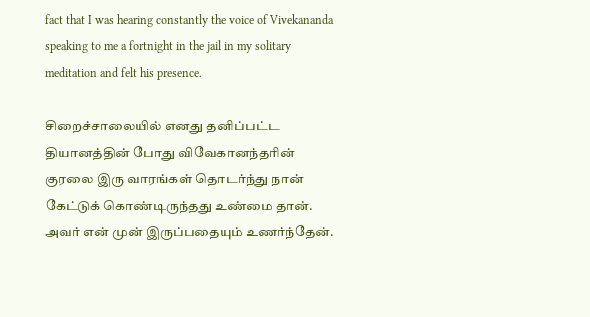fact that I was hearing constantly the voice of Vivekananda speaking to me a fortnight in the jail in my solitary meditation and felt his presence.

சிறைச்சாலையில் எனது தனிப்பட்ட தியானத்தின் போது விவேகானந்தரின் குரலை இரு வாரங்கள் தொடர்ந்து நான் கேட்டுக் கொண்டிருந்தது உண்மை தான். அவர் என் முன் இருப்பதையும் உணர்ந்தேன்.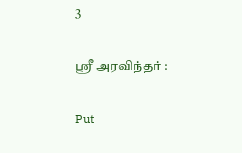3

ஸ்ரீ அரவிந்தர் :

Put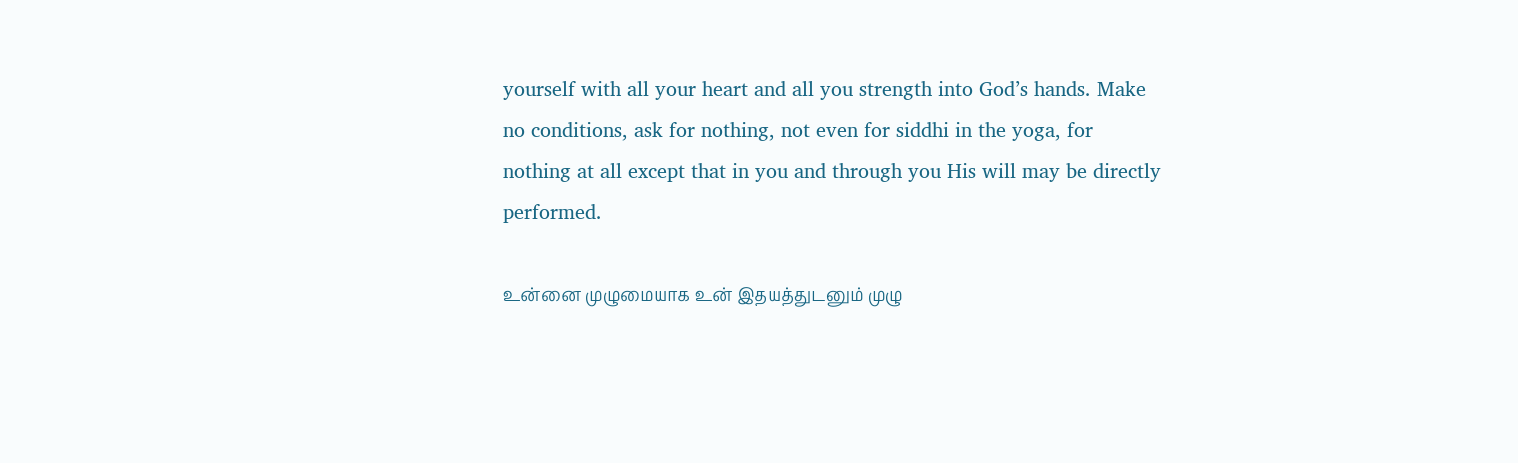yourself with all your heart and all you strength into God’s hands. Make no conditions, ask for nothing, not even for siddhi in the yoga, for nothing at all except that in you and through you His will may be directly performed.

உன்னை முழுமையாக உன் இதயத்துடனும் முழு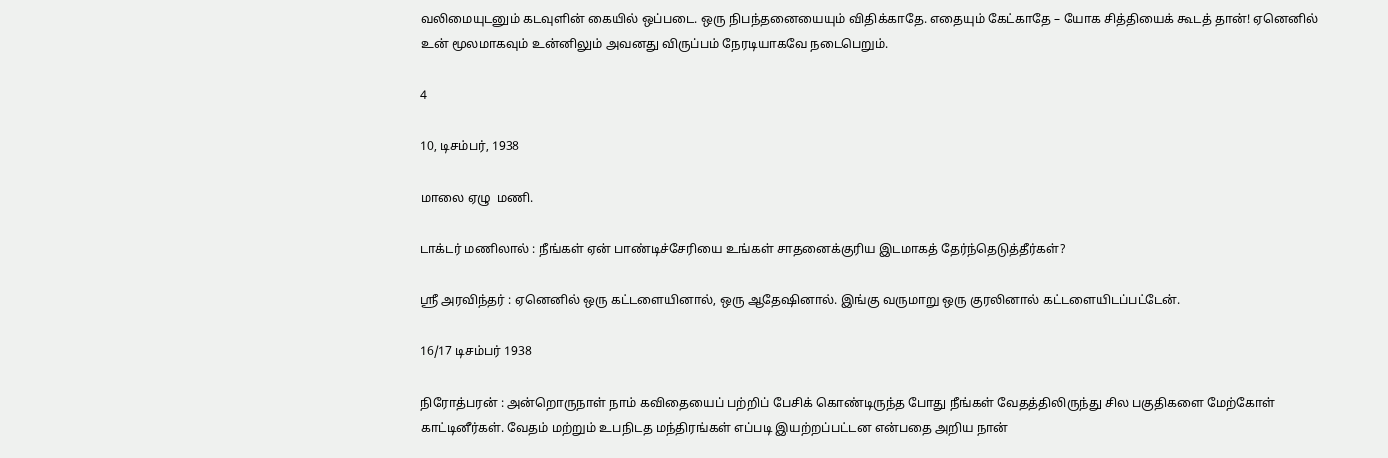வலிமையுடனும் கடவுளின் கையில் ஒப்படை. ஒரு நிபந்தனையையும் விதிக்காதே. எதையும் கேட்காதே – யோக சித்தியைக் கூடத் தான்! ஏனெனில் உன் மூலமாகவும் உன்னிலும் அவனது விருப்பம் நேரடியாகவே நடைபெறும்.

4

10, டிசம்பர், 1938

மாலை ஏழு  மணி.

டாக்டர் மணிலால் : நீங்கள் ஏன் பாண்டிச்சேரியை உங்கள் சாதனைக்குரிய இடமாகத் தேர்ந்தெடுத்தீர்கள்?

ஸ்ரீ அரவிந்தர் : ஏனெனில் ஒரு கட்டளையினால், ஒரு ஆதேஷினால். இங்கு வருமாறு ஒரு குரலினால் கட்டளையிடப்பட்டேன்.

16/17 டிசம்பர் 1938

நிரோத்பரன் : அன்றொருநாள் நாம் கவிதையைப் பற்றிப் பேசிக் கொண்டிருந்த போது நீங்கள் வேதத்திலிருந்து சில பகுதிகளை மேற்கோள் காட்டினீர்கள். வேதம் மற்றும் உபநிடத மந்திரங்கள் எப்படி இயற்றப்பட்டன என்பதை அறிய நான்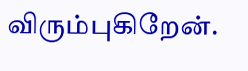விரும்புகிறேன்.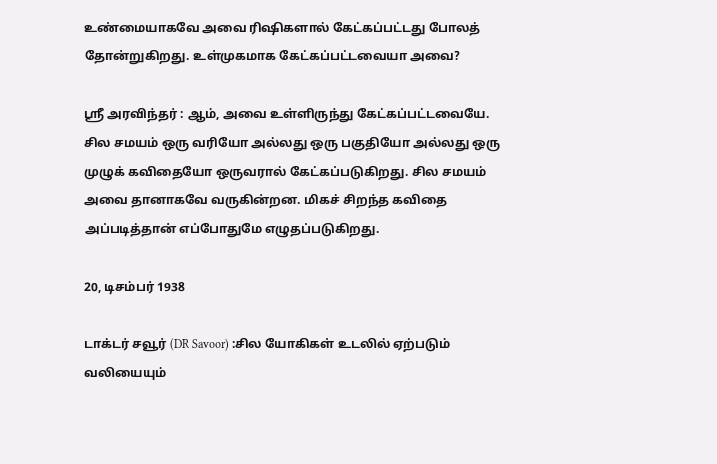உண்மையாகவே அவை ரிஷிகளால் கேட்கப்பட்டது போலத் தோன்றுகிறது. உள்முகமாக கேட்கப்பட்டவையா அவை?

ஸ்ரீ அரவிந்தர் : ஆம், அவை உள்ளிருந்து கேட்கப்பட்டவையே. சில சமயம் ஒரு வரியோ அல்லது ஒரு பகுதியோ அல்லது ஒரு முழுக் கவிதையோ ஒருவரால் கேட்கப்படுகிறது. சில சமயம் அவை தானாகவே வருகின்றன. மிகச் சிறந்த கவிதை அப்படித்தான் எப்போதுமே எழுதப்படுகிறது.

20, டிசம்பர் 1938

டாக்டர் சவூர் (DR Savoor) :சில யோகிகள் உடலில் ஏற்படும் வலியையும்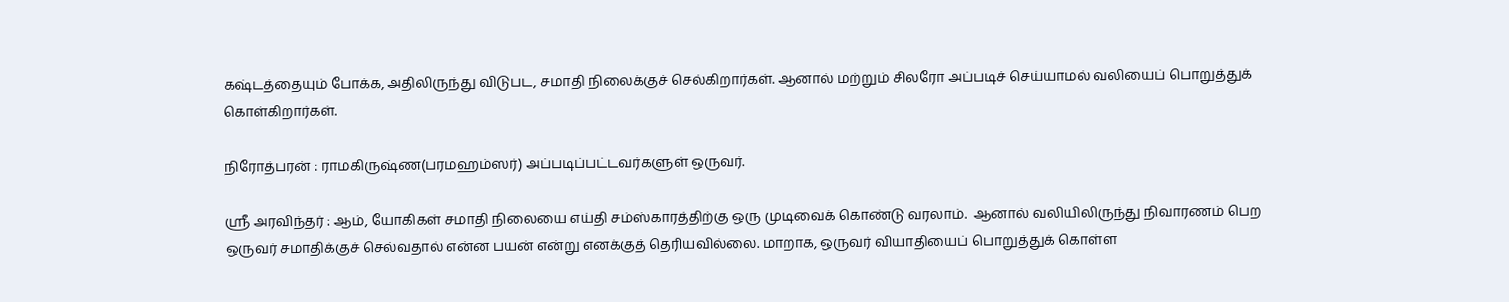கஷ்டத்தையும் போக்க, அதிலிருந்து விடுபட, சமாதி நிலைக்குச் செல்கிறார்கள். ஆனால் மற்றும் சிலரோ அப்படிச் செய்யாமல் வலியைப் பொறுத்துக் கொள்கிறார்கள்.

நிரோத்பரன் : ராமகிருஷ்ண(பரமஹம்ஸர்) அப்படிப்பட்டவர்களுள் ஒருவர்.

ஸ்ரீ அரவிந்தர் : ஆம், யோகிகள் சமாதி நிலையை எய்தி சம்ஸ்காரத்திற்கு ஒரு முடிவைக் கொண்டு வரலாம்.  ஆனால் வலியிலிருந்து நிவாரணம் பெற ஒருவர் சமாதிக்குச் செல்வதால் என்ன பயன் என்று எனக்குத் தெரியவில்லை. மாறாக, ஒருவர் வியாதியைப் பொறுத்துக் கொள்ள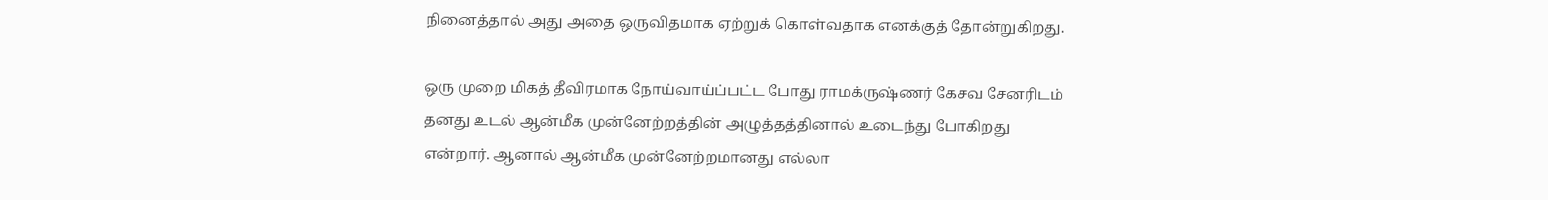நினைத்தால் அது அதை ஒருவிதமாக ஏற்றுக் கொள்வதாக எனக்குத் தோன்றுகிறது.

ஒரு முறை மிகத் தீவிரமாக நோய்வாய்ப்பட்ட போது ராமக்ருஷ்ணர் கேசவ சேனரிடம் தனது உடல் ஆன்மீக முன்னேற்றத்தின் அழுத்தத்தினால் உடைந்து போகிறது என்றார். ஆனால் ஆன்மீக முன்னேற்றமானது எல்லா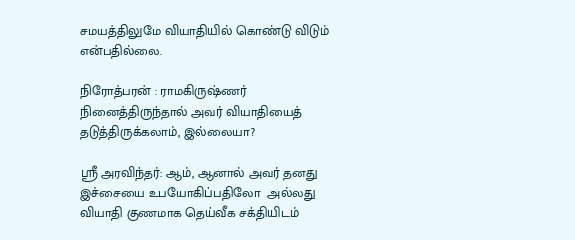சமயத்திலுமே வியாதியில் கொண்டு விடும் என்பதில்லை.

நிரோத்பரன் : ராமகிருஷ்ணர் நினைத்திருந்தால் அவர் வியாதியைத் தடுத்திருக்கலாம், இல்லையா?

ஸ்ரீ அரவிந்தர்: ஆம், ஆனால் அவர் தனது இச்சையை உபயோகிப்பதிலோ  அல்லது வியாதி குணமாக தெய்வீக சக்தியிடம்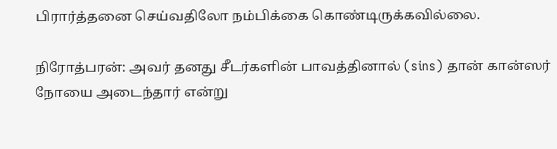பிரார்த்தனை செய்வதிலோ நம்பிக்கை கொண்டிருக்கவில்லை.

நிரோத்பரன்: அவர் தனது சீடர்களின் பாவத்தினால் (sins) தான் கான்ஸர் நோயை அடைந்தார் என்று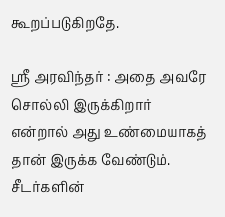கூறப்படுகிறதே.

ஸ்ரீ அரவிந்தர் : அதை அவரே சொல்லி இருக்கிறார் என்றால் அது உண்மையாகத் தான் இருக்க வேண்டும். சீடர்களின்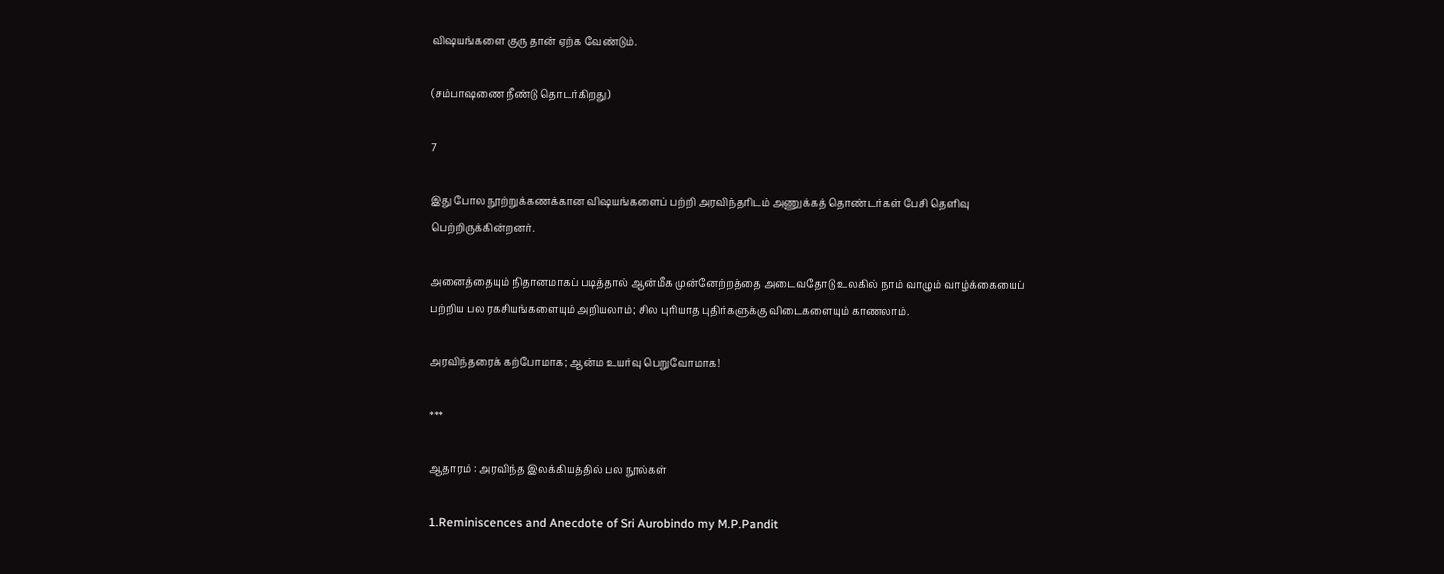விஷயங்களை குரு தான் ஏற்க வேண்டும்.

(சம்பாஷணை நீண்டு தொடர்கிறது)

7

இது போல நூற்றுக்கணக்கான விஷயங்களைப் பற்றி அரவிந்தரிடம் அணுக்கத் தொண்டர்கள் பேசி தெளிவு பெற்றிருக்கின்றனர்.

அனைத்தையும் நிதானமாகப் படித்தால் ஆன்மீக முன்னேற்றத்தை அடைவதோடு உலகில் நாம் வாழும் வாழ்க்கையைப் பற்றிய பல ரகசியங்களையும் அறியலாம்; சில புரியாத புதிர்களுக்கு விடைகளையும் காணலாம்.

அரவிந்தரைக் கற்போமாக; ஆன்ம உயர்வு பெறுவோமாக!

***

ஆதாரம் : அரவிந்த இலக்கியத்தில் பல நூல்கள்

1.Reminiscences and Anecdote of Sri Aurobindo my M.P.Pandit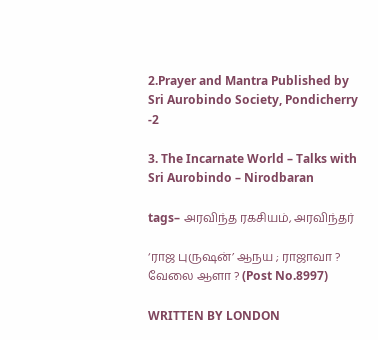2.Prayer and Mantra Published by Sri Aurobindo Society, Pondicherry -2

3. The Incarnate World – Talks with Sri Aurobindo – Nirodbaran

tags– அரவிந்த ரகசியம், அரவிந்தர்

‘ராஜ புருஷன்’ ஆநய ; ராஜாவா ? வேலை ஆளா ? (Post No.8997)

WRITTEN BY LONDON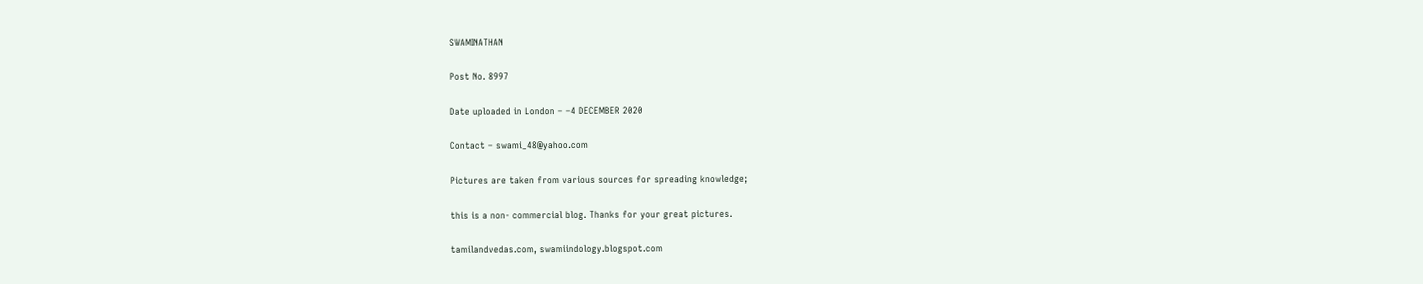SWAMINATHAN

Post No. 8997

Date uploaded in London – –4 DECEMBER 2020

Contact – swami_48@yahoo.com

Pictures are taken from various sources for spreading knowledge;

this is a non- commercial blog. Thanks for your great pictures.

tamilandvedas.com, swamiindology.blogspot.com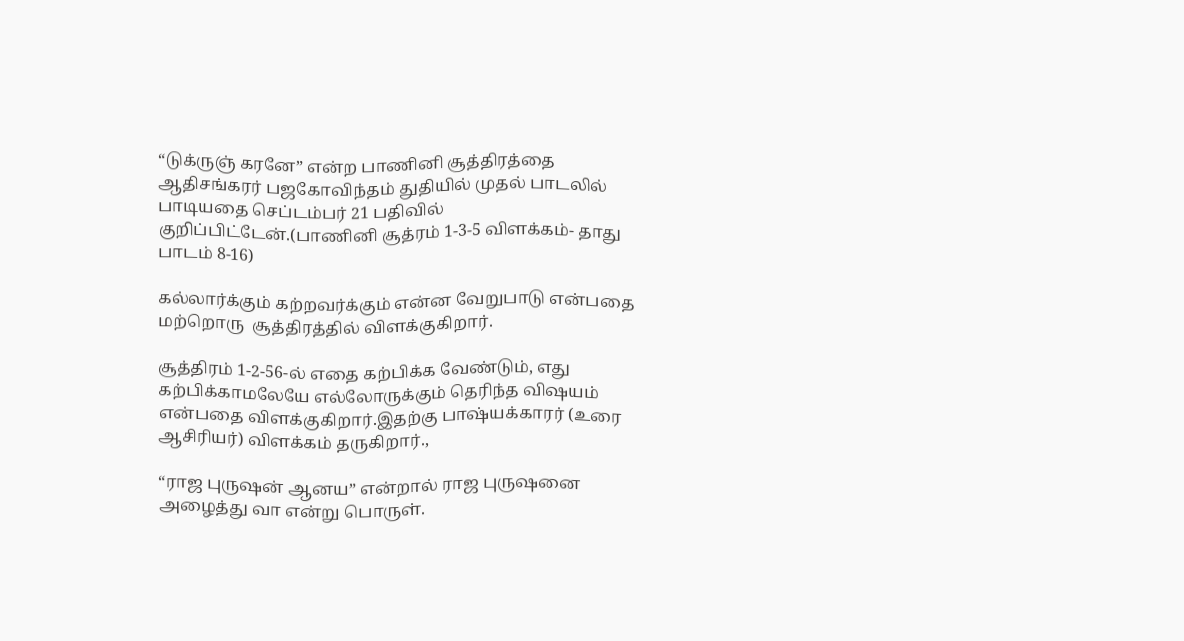“டுக்ருஞ் கரனே” என்ற பாணினி சூத்திரத்தை ஆதிசங்கரர் பஜகோவிந்தம் துதியில் முதல் பாடலில் பாடியதை செப்டம்பர் 21 பதிவில் குறிப்பிட்டேன்.(பாணினி சூத்ரம் 1-3-5 விளக்கம்- தாது பாடம் 8-16)

கல்லார்க்கும் கற்றவர்க்கும் என்ன வேறுபாடு என்பதை மற்றொரு  சூத்திரத்தில் விளக்குகிறார்.

சூத்திரம் 1-2-56-ல் எதை கற்பிக்க வேண்டும், எது கற்பிக்காமலேயே எல்லோருக்கும் தெரிந்த விஷயம் என்பதை விளக்குகிறார்.இதற்கு பாஷ்யக்காரர் (உரை  ஆசிரியர்) விளக்கம் தருகிறார்.,

“ராஜ புருஷன் ஆனய” என்றால் ராஜ புருஷனை அழைத்து வா என்று பொருள்.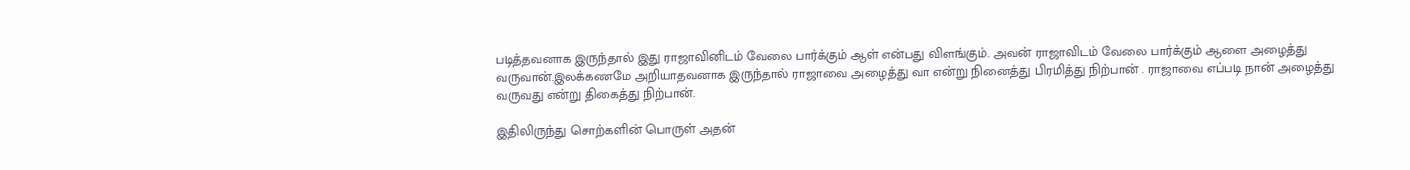படித்தவனாக இருந்தால் இது ராஜாவினிடம் வேலை பார்க்கும் ஆள் என்பது விளங்கும். அவன் ராஜாவிடம் வேலை பார்க்கும் ஆளை அழைத்து வருவான்.இலக்கணமே அறியாதவனாக இருந்தால் ராஜாவை அழைத்து வா என்று நினைத்து பிரமித்து நிற்பான் . ராஜாவை எப்படி நான் அழைத்து வருவது என்று திகைத்து நிற்பான்.

இதிலிருந்து சொற்களின் பொருள் அதன்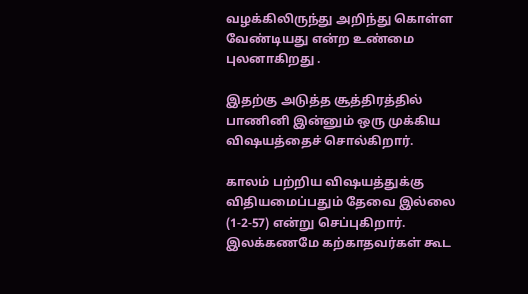வழக்கிலிருந்து அறிந்து கொள்ள வேண்டியது என்ற உண்மை  புலனாகிறது .

இதற்கு அடுத்த சூத்திரத்தில் பாணினி இன்னும் ஒரு முக்கிய விஷயத்தைச் சொல்கிறார்.

காலம் பற்றிய விஷயத்துக்கு விதியமைப்பதும் தேவை இல்லை (1-2-57) என்று செப்புகிறார். இலக்கணமே கற்காதவர்கள் கூட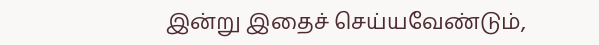இன்று இதைச் செய்யவேண்டும்,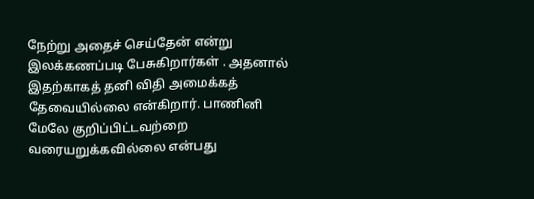நேற்று அதைச் செய்தேன் என்று இலக்கணப்படி பேசுகிறார்கள் . அதனால் இதற்காகத் தனி விதி அமைக்கத் தேவையில்லை என்கிறார். பாணினி மேலே குறிப்பிட்டவற்றை வரையறுக்கவில்லை என்பது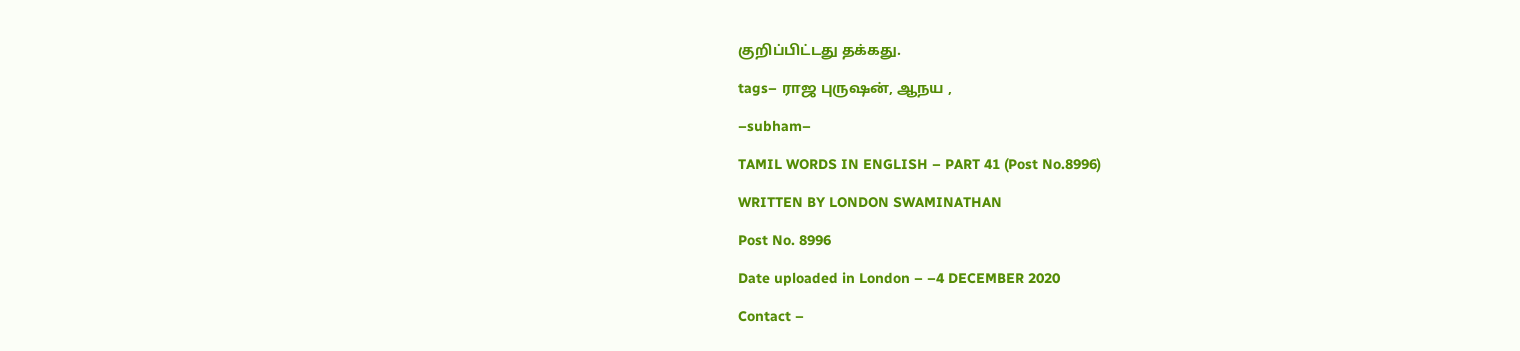குறிப்பிட்டது தக்கது.

tags– ராஜ புருஷன், ஆநய ,

–subham–

TAMIL WORDS IN ENGLISH – PART 41 (Post No.8996)

WRITTEN BY LONDON SWAMINATHAN

Post No. 8996

Date uploaded in London – –4 DECEMBER 2020

Contact –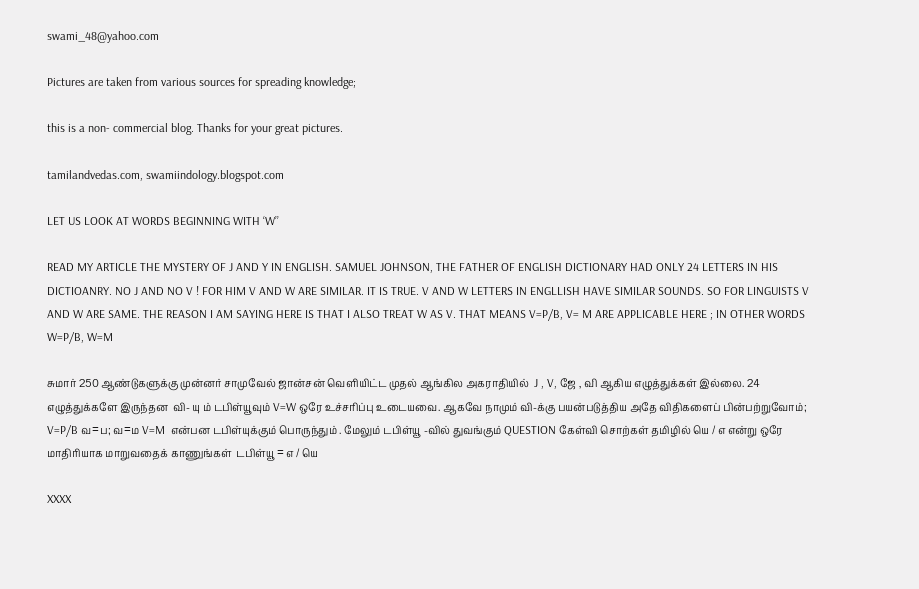swami_48@yahoo.com

Pictures are taken from various sources for spreading knowledge;

this is a non- commercial blog. Thanks for your great pictures.

tamilandvedas.com, swamiindology.blogspot.com

LET US LOOK AT WORDS BEGINNING WITH ‘W’’

READ MY ARTICLE THE MYSTERY OF J AND Y IN ENGLISH. SAMUEL JOHNSON, THE FATHER OF ENGLISH DICTIONARY HAD ONLY 24 LETTERS IN HIS DICTIOANRY. NO J AND NO V ! FOR HIM V AND W ARE SIMILAR. IT IS TRUE. V AND W LETTERS IN ENGLLISH HAVE SIMILAR SOUNDS. SO FOR LINGUISTS V AND W ARE SAME. THE REASON I AM SAYING HERE IS THAT I ALSO TREAT W AS V. THAT MEANS V=P/B, V= M ARE APPLICABLE HERE ; IN OTHER WORDS W=P/B, W=M

சுமார் 250 ஆண்டுகளுக்கு முன்னர் சாமுவேல் ஜான்சன் வெளியிட்ட முதல் ஆங்கில அகராதியில்  J , V, ஜே , வி ஆகிய எழுத்துக்கள் இல்லை. 24 எழுத்துக்களே இருந்தன  வி- யு ம் டபிள்யூவும் V=W ஒரே உச்சரிப்பு உடையவை. ஆகவே நாமும் வி-க்கு பயன்படுத்திய அதே விதிகளைப் பின்பற்றுவோம்; V=P/B வ=ப; வ=ம V=M  என்பன டபிள்யுக்கும் பொருந்தும் . மேலும் டபிள்யூ -வில் துவங்கும் QUESTION கேள்வி சொற்கள் தமிழில் யெ / எ என்று ஒரே மாதிரியாக மாறுவதைக் காணுங்கள்  டபிள்யூ = எ / யெ

XXXX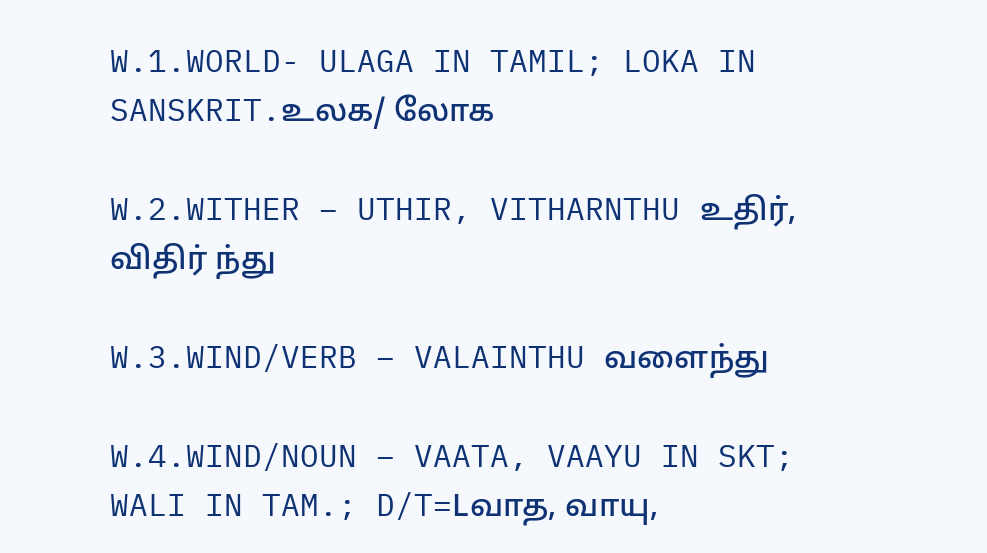W.1.WORLD- ULAGA IN TAMIL; LOKA IN SANSKRIT.உலக/ லோக

W.2.WITHER – UTHIR, VITHARNTHU உதிர், விதிர் ந்து

W.3.WIND/VERB – VALAINTHU வளைந்து

W.4.WIND/NOUN – VAATA, VAAYU IN SKT; WALI IN TAM.; D/T=Lவாத, வாயு,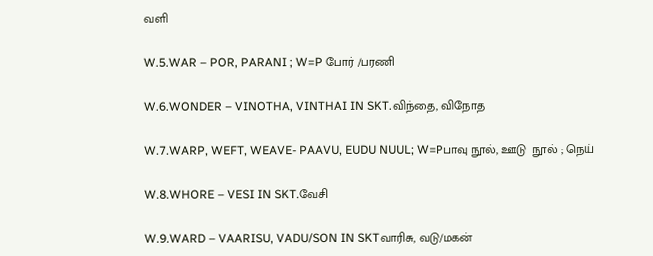வளி

W.5.WAR – POR, PARANI ; W=P போர் /பரணி

W.6.WONDER – VINOTHA, VINTHAI IN SKT.விந்தை, விநோத

W.7.WARP, WEFT, WEAVE- PAAVU, EUDU NUUL; W=Pபாவு நூல், ஊடு  நூல் ; நெய்

W.8.WHORE – VESI IN SKT.வேசி

W.9.WARD – VAARISU, VADU/SON IN SKTவாரிசு, வடு/மகன்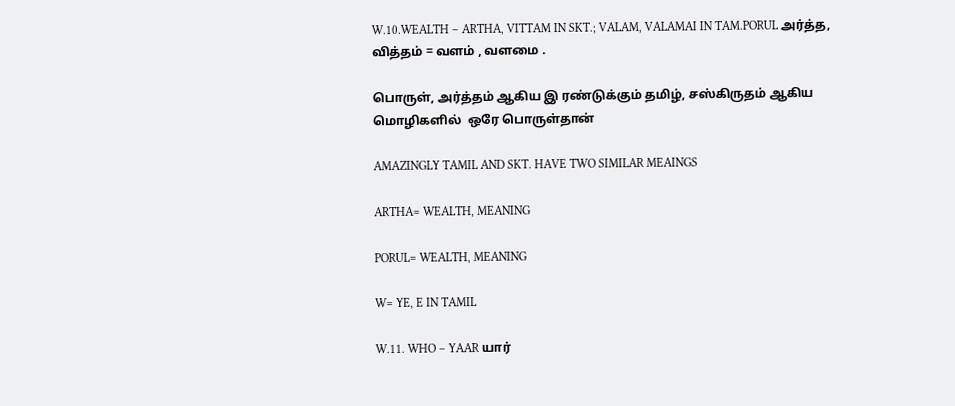W.10.WEALTH – ARTHA, VITTAM IN SKT.; VALAM, VALAMAI IN TAM.PORUL அர்த்த, வித்தம் = வளம் , வளமை .

பொருள், அர்த்தம் ஆகிய இ ரண்டுக்கும் தமிழ், சஸ்கிருதம் ஆகிய மொழிகளில்  ஒரே பொருள்தான்

AMAZINGLY TAMIL AND SKT. HAVE TWO SIMILAR MEAINGS

ARTHA= WEALTH, MEANING

PORUL= WEALTH, MEANING

W= YE, E IN TAMIL

W.11. WHO – YAAR யார்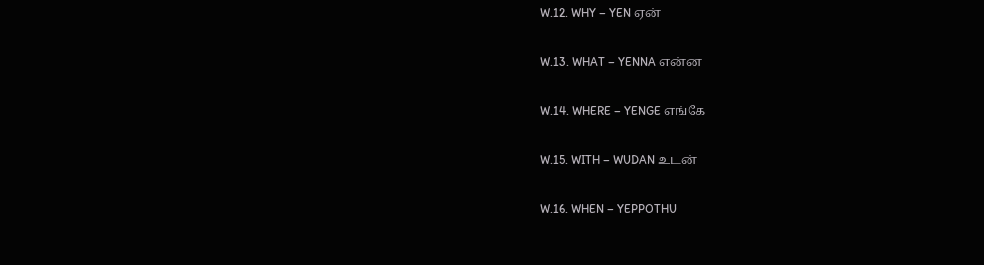W.12. WHY – YEN ஏன்

W.13. WHAT – YENNA என்ன

W.14. WHERE – YENGE எங்கே

W.15. WITH – WUDAN உடன்

W.16. WHEN – YEPPOTHU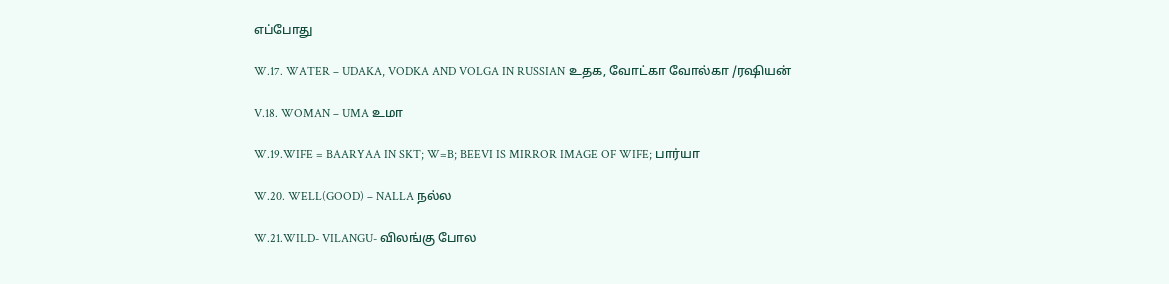எப்போது

W.17. WATER – UDAKA, VODKA AND VOLGA IN RUSSIAN உதக, வோட்கா வோல்கா /ரஷியன்

V.18. WOMAN – UMA உமா

W.19.WIFE = BAARYAA IN SKT; W=B; BEEVI IS MIRROR IMAGE OF WIFE; பார்யா

W.20. WELL(GOOD) – NALLA நல்ல

W.21.WILD- VILANGU- விலங்கு போல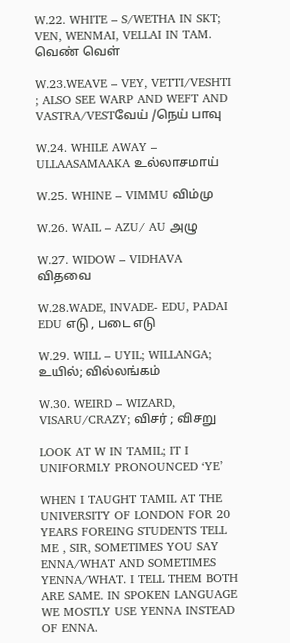W.22. WHITE – S/WETHA IN SKT; VEN, WENMAI, VELLAI IN TAM. வெண் வெள்

W.23.WEAVE – VEY, VETTI/VESHTI ; ALSO SEE WARP AND WEFT AND VASTRA/VESTவேய் /நெய் பாவு

W.24. WHILE AWAY – ULLAASAMAAKA உல்லாசமாய்

W.25. WHINE – VIMMU விம்மு

W.26. WAIL – AZU/ AU அழு

W.27. WIDOW – VIDHAVA விதவை

W.28.WADE, INVADE- EDU, PADAI EDU எடு , படை எடு

W.29. WILL – UYIL; WILLANGA; உயில்; வில்லங்கம்

W.30. WEIRD – WIZARD, VISARU/CRAZY; விசர் ; விசறு

LOOK AT W IN TAMIL; IT I UNIFORMLY PRONOUNCED ‘YE’

WHEN I TAUGHT TAMIL AT THE UNIVERSITY OF LONDON FOR 20 YEARS FOREING STUDENTS TELL ME , SIR, SOMETIMES YOU SAY ENNA/WHAT AND SOMETIMES YENNA/WHAT. I TELL THEM BOTH ARE SAME. IN SPOKEN LANGUAGE WE MOSTLY USE YENNA INSTEAD OF ENNA.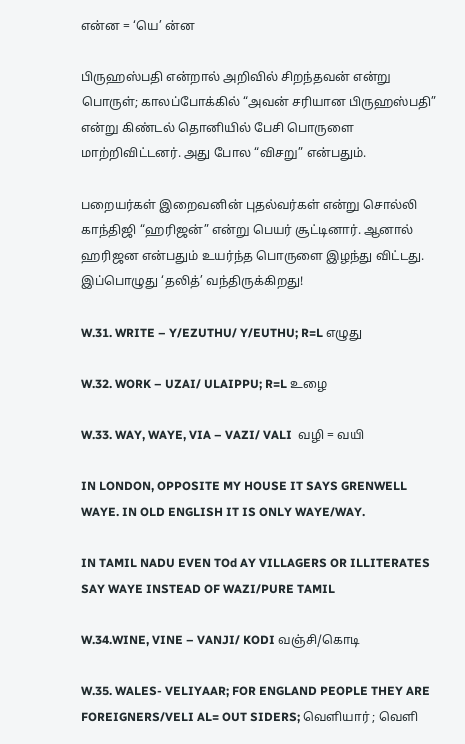என்ன = ‘யெ’ ன்ன

பிருஹஸ்பதி என்றால் அறிவில் சிறந்தவன் என்று பொருள்; காலப்போக்கில் “அவன் சரியான பிருஹஸ்பதி” என்று கிண்டல் தொனியில் பேசி பொருளை மாற்றிவிட்டனர். அது போல “விசறு” என்பதும்.

பறையர்கள் இறைவனின் புதல்வர்கள் என்று சொல்லி காந்திஜி “ஹரிஜன்” என்று பெயர் சூட்டினார். ஆனால் ஹரிஜன என்பதும் உயர்ந்த பொருளை இழந்து விட்டது. இப்பொழுது ‘தலித்’ வந்திருக்கிறது!

W.31. WRITE – Y/EZUTHU/ Y/EUTHU; R=L எழுது

W.32. WORK – UZAI/ ULAIPPU; R=L உழை

W.33. WAY, WAYE, VIA – VAZI/ VALI  வழி = வயி

IN LONDON, OPPOSITE MY HOUSE IT SAYS GRENWELL WAYE. IN OLD ENGLISH IT IS ONLY WAYE/WAY.

IN TAMIL NADU EVEN TOd AY VILLAGERS OR ILLITERATES SAY WAYE INSTEAD OF WAZI/PURE TAMIL

W.34.WINE, VINE – VANJI/ KODI வஞ்சி/கொடி

W.35. WALES- VELIYAAR; FOR ENGLAND PEOPLE THEY ARE FOREIGNERS/VELI AL= OUT SIDERS; வெளியார் ; வெளி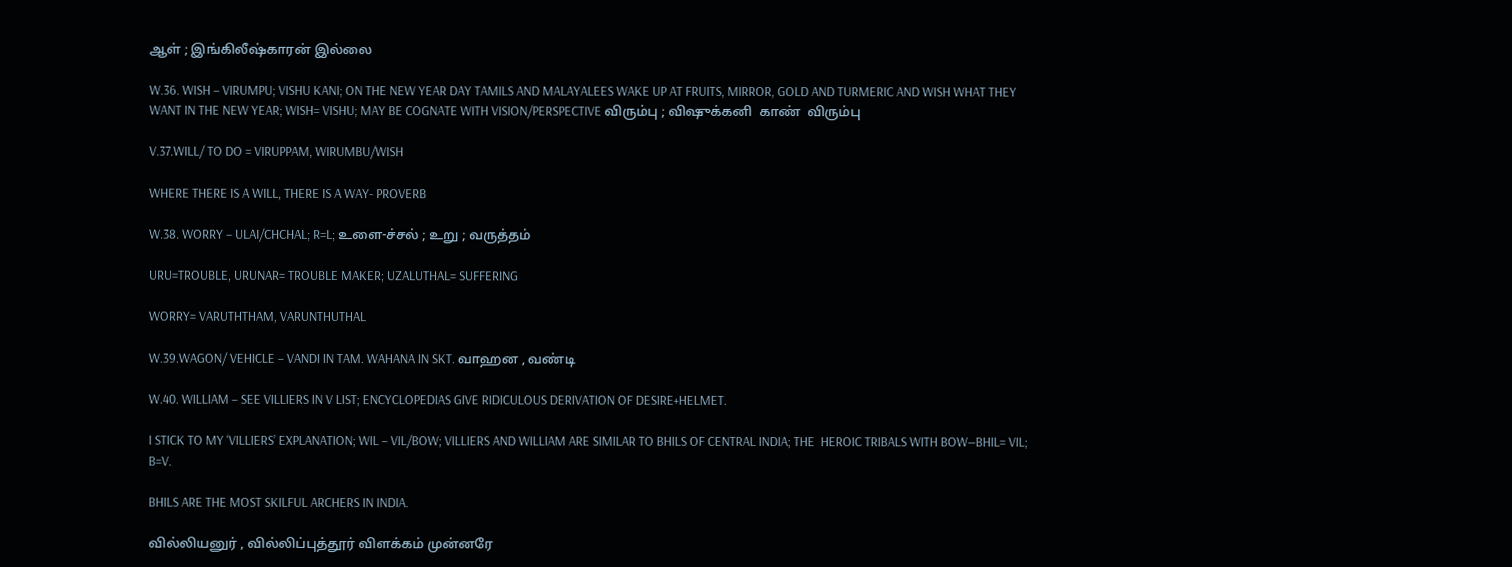ஆள் ; இங்கிலீஷ்காரன் இல்லை

W.36. WISH – VIRUMPU; VISHU KANI; ON THE NEW YEAR DAY TAMILS AND MALAYALEES WAKE UP AT FRUITS, MIRROR, GOLD AND TURMERIC AND WISH WHAT THEY WANT IN THE NEW YEAR; WISH= VISHU; MAY BE COGNATE WITH VISION/PERSPECTIVE விரும்பு ; விஷுக்கனி  காண்  விரும்பு

V.37.WILL/ TO DO = VIRUPPAM, WIRUMBU/WISH

WHERE THERE IS A WILL, THERE IS A WAY- PROVERB

W.38. WORRY – ULAI/CHCHAL; R=L; உளை-ச்சல் ; உறு ; வருத்தம்

URU=TROUBLE, URUNAR= TROUBLE MAKER; UZALUTHAL= SUFFERING

WORRY= VARUTHTHAM, VARUNTHUTHAL

W.39.WAGON/ VEHICLE – VANDI IN TAM. WAHANA IN SKT. வாஹன , வண்டி

W.40. WILLIAM – SEE VILLIERS IN V LIST; ENCYCLOPEDIAS GIVE RIDICULOUS DERIVATION OF DESIRE+HELMET.

I STICK TO MY ‘VILLIERS’ EXPLANATION; WIL – VIL/BOW; VILLIERS AND WILLIAM ARE SIMILAR TO BHILS OF CENTRAL INDIA; THE  HEROIC TRIBALS WITH BOW—BHIL= VIL; B=V.

BHILS ARE THE MOST SKILFUL ARCHERS IN INDIA.

வில்லியனுர் , வில்லிப்புத்தூர் விளக்கம் முன்னரே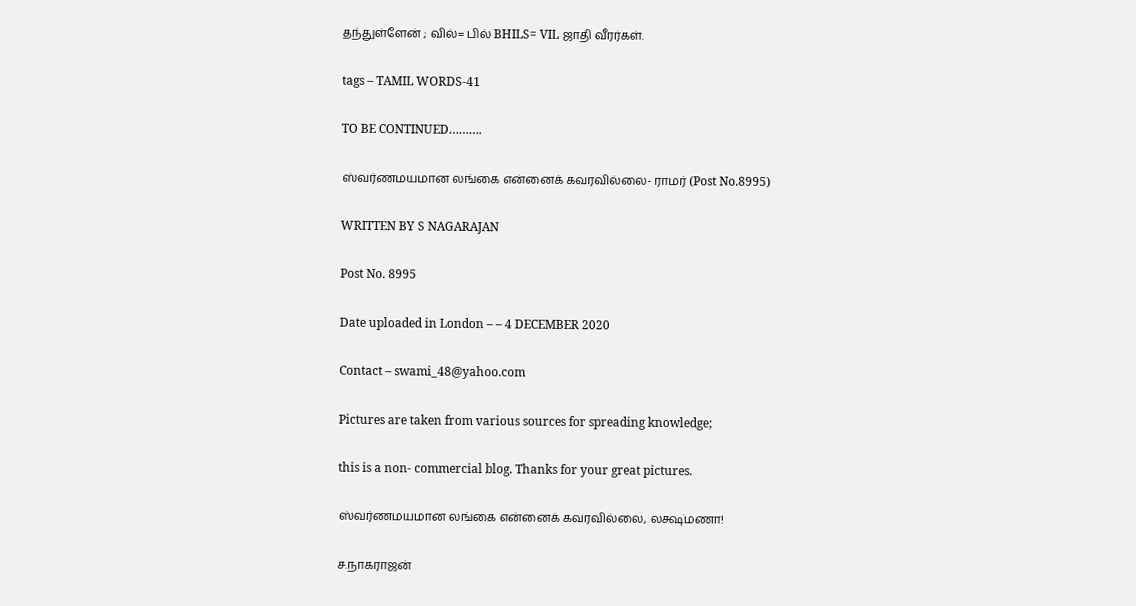தந்துள்ளேன் ; வில்= பில் BHILS= VIL ஜாதி வீரர்கள்.

tags – TAMIL WORDS-41

TO BE CONTINUED……….

ஸ்வர்ணமயமான லங்கை என்னைக் கவரவில்லை- ராமர் (Post No.8995)

WRITTEN BY S NAGARAJAN

Post No. 8995

Date uploaded in London – – 4 DECEMBER 2020

Contact – swami_48@yahoo.com

Pictures are taken from various sources for spreading knowledge;

this is a non- commercial blog. Thanks for your great pictures.

ஸ்வர்ணமயமான லங்கை என்னைக் கவரவில்லை, லக்ஷ்மணா!

ச.நாகராஜன்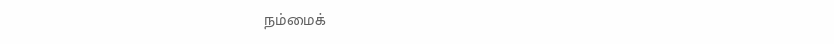நம்மைக்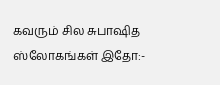கவரும் சில சுபாஷித ஸ்லோகங்கள் இதோ:-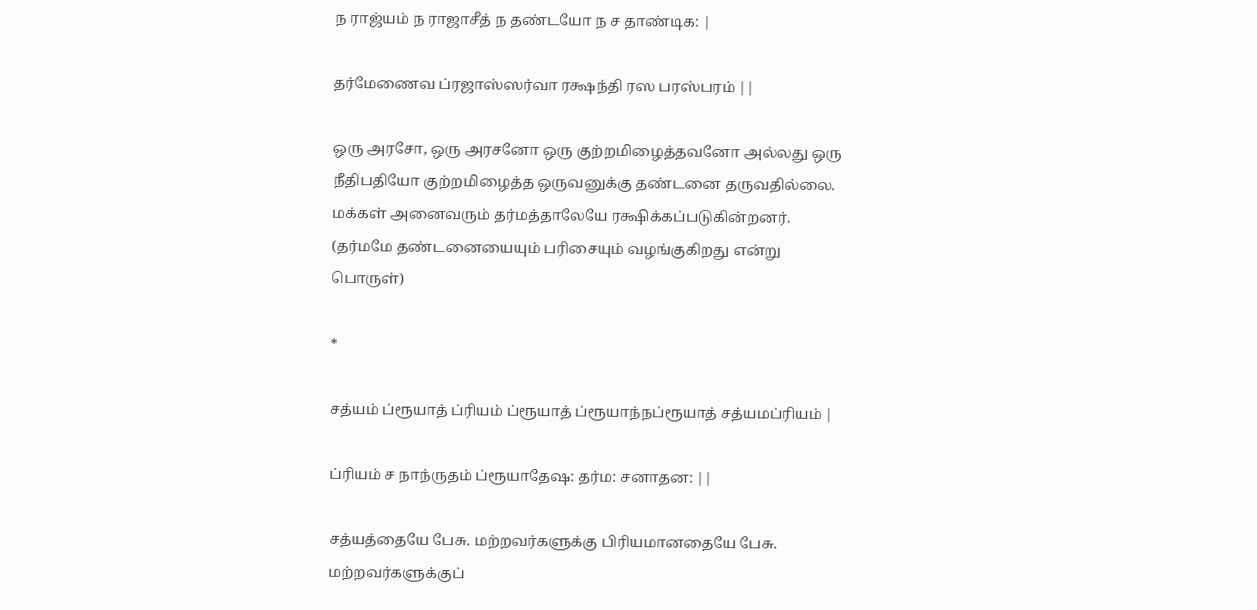ந ராஜ்யம் ந ராஜாசீத் ந தண்டயோ ந ச தாண்டிக: |

தர்மேணைவ ப்ரஜாஸ்ஸர்வா ரக்ஷந்தி ரஸ பரஸ்பரம் ||

ஒரு அரசோ, ஒரு அரசனோ ஒரு குற்றமிழைத்தவனோ அல்லது ஒரு நீதிபதியோ குற்றமிழைத்த ஒருவனுக்கு தண்டனை தருவதில்லை. மக்கள் அனைவரும் தர்மத்தாலேயே ரக்ஷிக்கப்படுகின்றனர். (தர்மமே தண்டனையையும் பரிசையும் வழங்குகிறது என்று பொருள்)

*

சத்யம் ப்ரூயாத் ப்ரியம் ப்ரூயாத் ப்ரூயாந்நப்ரூயாத் சத்யமப்ரியம் |

ப்ரியம் ச நாந்ருதம் ப்ரூயாதேஷ: தர்ம: சனாதன: ||

சத்யத்தையே பேசு. மற்றவர்களுக்கு பிரியமானதையே பேசு. மற்றவர்களுக்குப்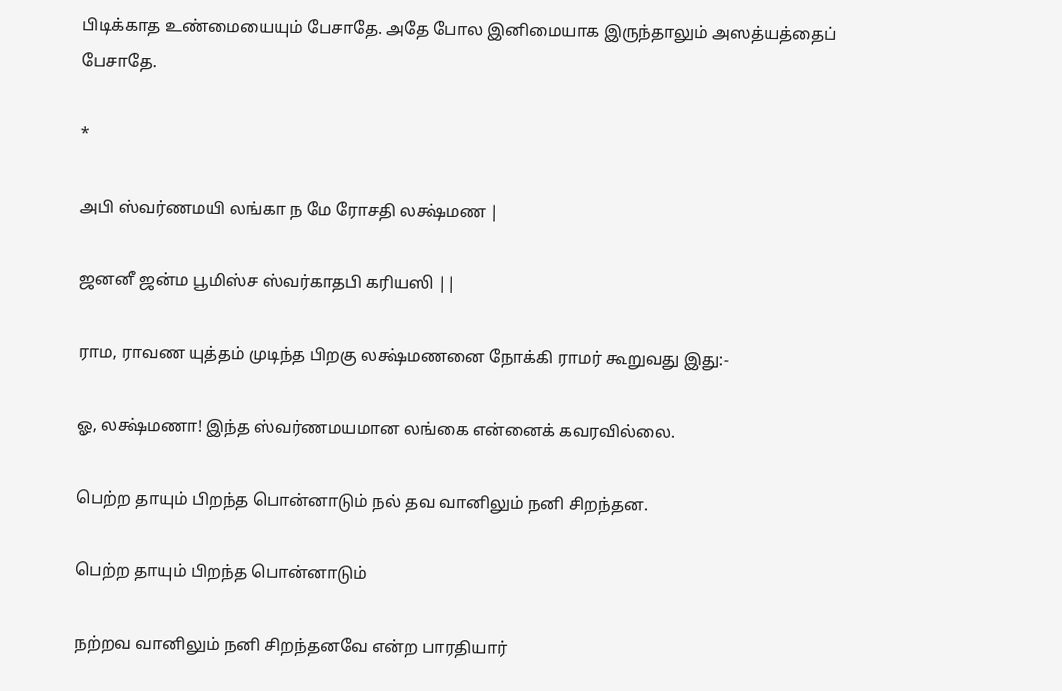பிடிக்காத உண்மையையும் பேசாதே. அதே போல இனிமையாக இருந்தாலும் அஸத்யத்தைப் பேசாதே.

*

அபி ஸ்வர்ணமயி லங்கா ந மே ரோசதி லக்ஷ்மண |

ஜனனீ ஜன்ம பூமிஸ்ச ஸ்வர்காதபி கரியஸி ||

ராம, ராவண யுத்தம் முடிந்த பிறகு லக்ஷ்மணனை நோக்கி ராமர் கூறுவது இது:-

ஓ, லக்ஷ்மணா! இந்த ஸ்வர்ணமயமான லங்கை என்னைக் கவரவில்லை.

பெற்ற தாயும் பிறந்த பொன்னாடும் நல் தவ வானிலும் நனி சிறந்தன.

பெற்ற தாயும் பிறந்த பொன்னாடும்

நற்றவ வானிலும் நனி சிறந்தனவே என்ற பாரதியார்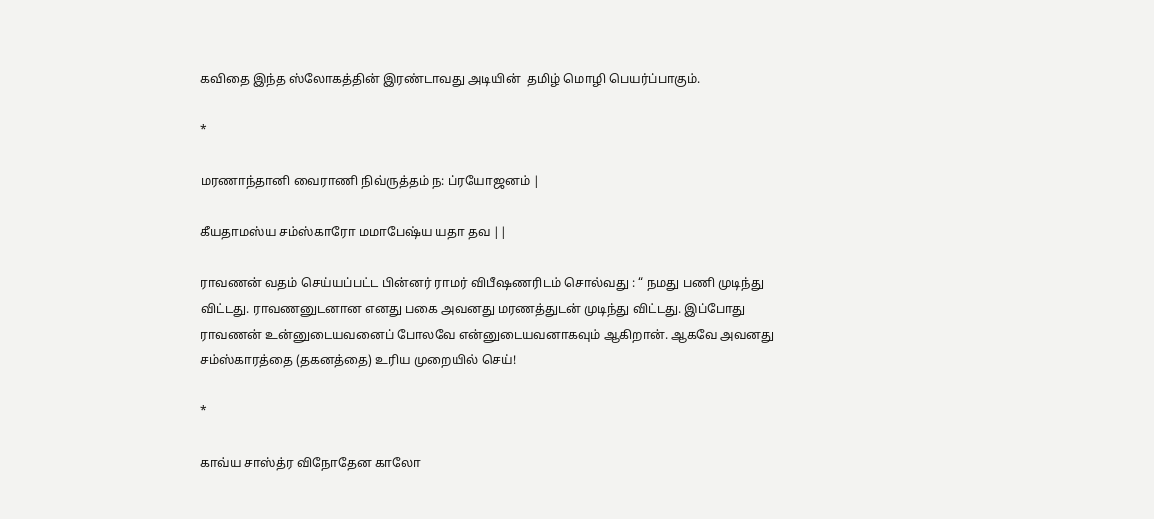கவிதை இந்த ஸ்லோகத்தின் இரண்டாவது அடியின்  தமிழ் மொழி பெயர்ப்பாகும்.

*

மரணாந்தானி வைராணி நிவ்ருத்தம் ந: ப்ரயோஜனம் |

கீயதாமஸ்ய சம்ஸ்காரோ மமாபேஷ்ய யதா தவ ||

ராவணன் வதம் செய்யப்பட்ட பின்னர் ராமர் விபீஷணரிடம் சொல்வது : “ நமது பணி முடிந்து விட்டது. ராவணனுடனான எனது பகை அவனது மரணத்துடன் முடிந்து விட்டது. இப்போது ராவணன் உன்னுடையவனைப் போலவே என்னுடையவனாகவும் ஆகிறான். ஆகவே அவனது சம்ஸ்காரத்தை (தகனத்தை) உரிய முறையில் செய்!

*

காவ்ய சாஸ்த்ர விநோதேன காலோ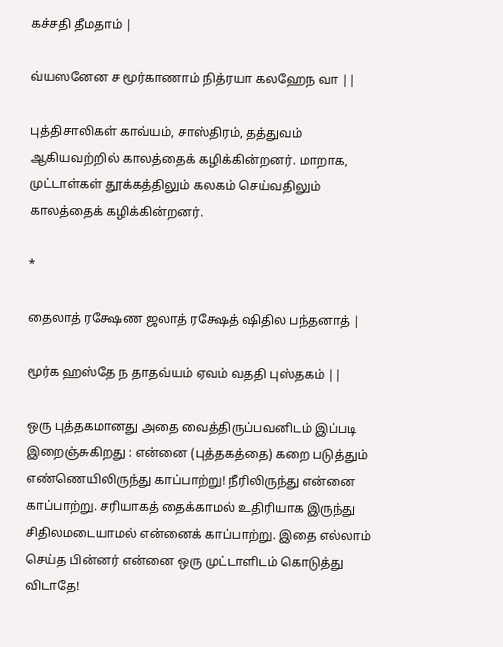கச்சதி தீமதாம் |

வ்யஸனேன ச மூர்காணாம் நித்ரயா கலஹேந வா ||

புத்திசாலிகள் காவ்யம், சாஸ்திரம், தத்துவம் ஆகியவற்றில் காலத்தைக் கழிக்கின்றனர். மாறாக, முட்டாள்கள் தூக்கத்திலும் கலகம் செய்வதிலும் காலத்தைக் கழிக்கின்றனர்.

*

தைலாத் ரக்ஷேண ஜலாத் ரக்ஷேத் ஷிதில பந்தனாத் |

மூர்க ஹஸ்தே ந தாதவ்யம் ஏவம் வததி புஸ்தகம் ||

ஒரு புத்தகமானது அதை வைத்திருப்பவனிடம் இப்படி இறைஞ்சுகிறது : என்னை (புத்தகத்தை) கறை படுத்தும் எண்ணெயிலிருந்து காப்பாற்று! நீரிலிருந்து என்னை காப்பாற்று. சரியாகத் தைக்காமல் உதிரியாக இருந்து சிதிலமடையாமல் என்னைக் காப்பாற்று. இதை எல்லாம் செய்த பின்னர் என்னை ஒரு முட்டாளிடம் கொடுத்து விடாதே!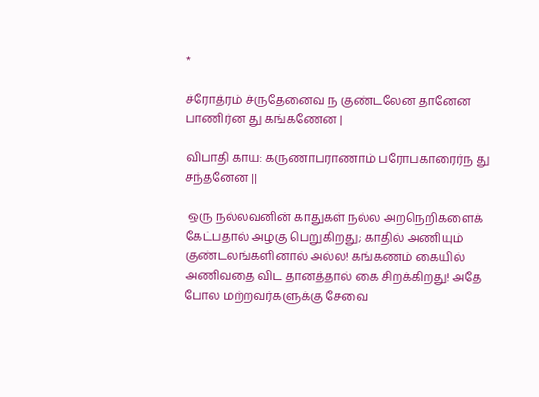*

ச்ரோத்ரம் ச்ருதேனைவ ந குண்டலேன தானேன பாணிர்ன து கங்கணேன |

விபாதி காய: கருணாபராணாம் பரோபகாரைர்ந து சந்தனேன ||

 ஒரு நல்லவனின் காதுகள் நல்ல அறநெறிகளைக் கேட்பதால் அழகு பெறுகிறது; காதில் அணியும்  குண்டலங்களினால் அல்ல! கங்கணம் கையில் அணிவதை விட தானத்தால் கை சிறக்கிறது! அதே போல மற்றவர்களுக்கு சேவை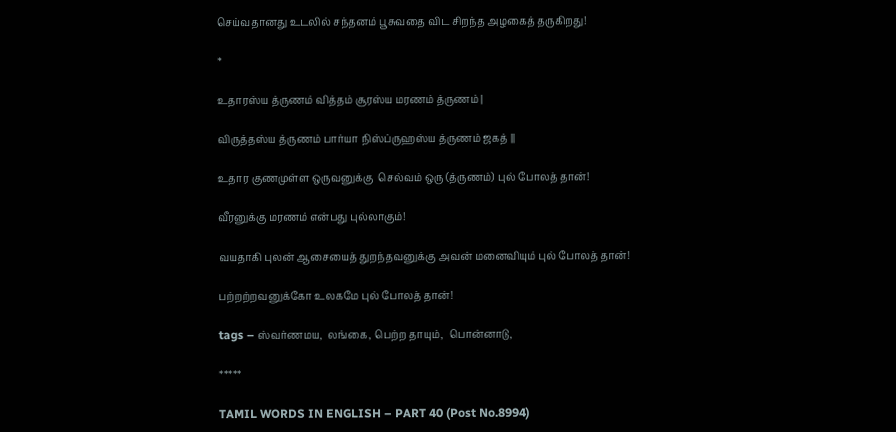செய்வதானது உடலில் சந்தனம் பூசுவதை விட சிறந்த அழகைத் தருகிறது!

*

உதாரஸ்ய த்ருணம் வித்தம் சூரஸ்ய மரணம் த்ருணம் |

விருத்தஸ்ய த்ருணம் பார்யா நிஸ்ப்ருஹஸ்ய த்ருணம் ஜகத் ||

உதார குணமுள்ள ஒருவனுக்கு  செல்வம் ஒரு (த்ருணம்) புல் போலத் தான்!

வீரனுக்கு மரணம் என்பது புல்லாகும்!

வயதாகி புலன் ஆசையைத் துறந்தவனுக்கு அவன் மனைவியும் புல் போலத் தான்!

பற்றற்றவனுக்கோ உலகமே புல் போலத் தான்!

tags – ஸ்வர்ணமய,  லங்கை, பெற்ற தாயும்,  பொன்னாடு,

*****

TAMIL WORDS IN ENGLISH – PART 40 (Post No.8994)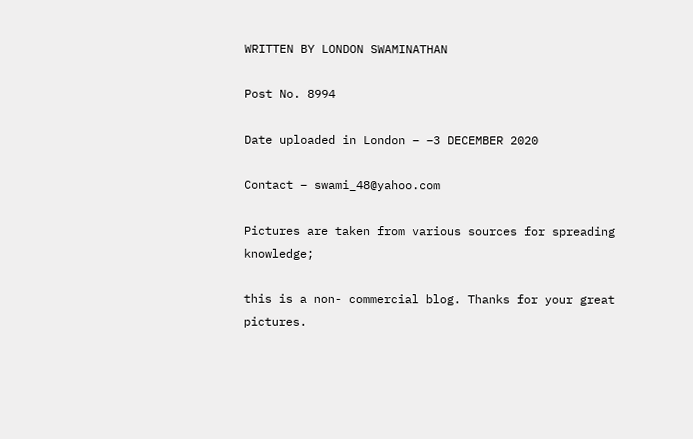WRITTEN BY LONDON SWAMINATHAN

Post No. 8994

Date uploaded in London – –3 DECEMBER 2020

Contact – swami_48@yahoo.com

Pictures are taken from various sources for spreading knowledge;

this is a non- commercial blog. Thanks for your great pictures.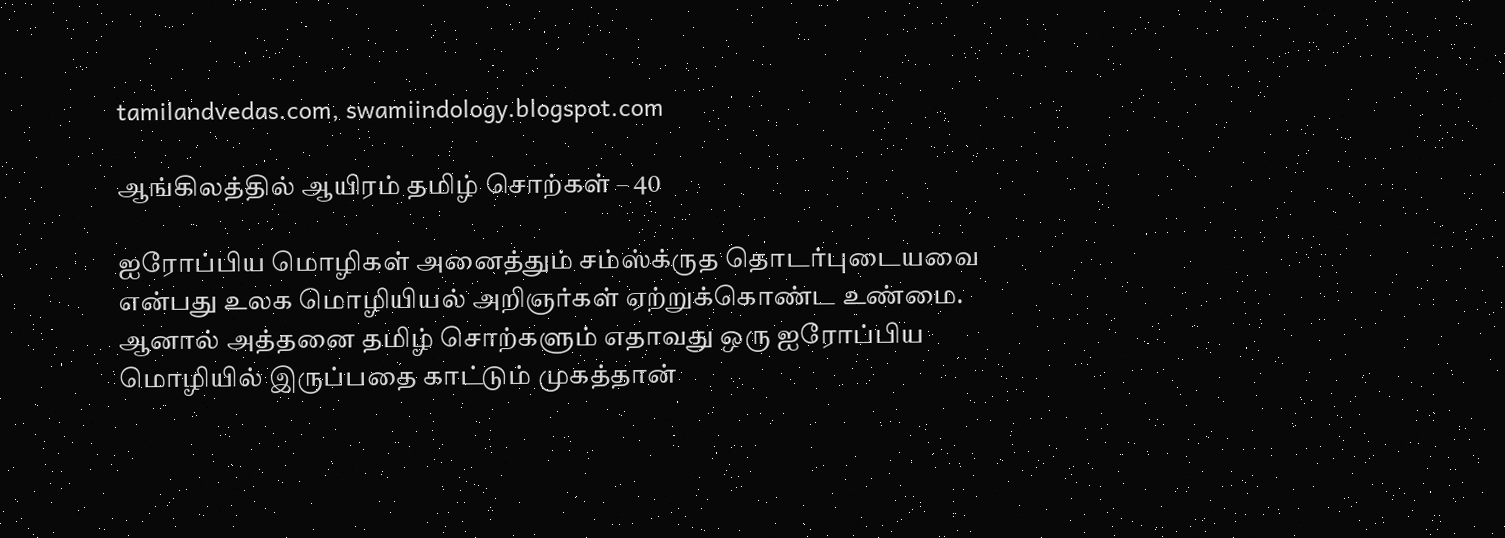tamilandvedas.com, swamiindology.blogspot.com

ஆங்கிலத்தில் ஆயிரம் தமிழ் சொற்கள் – 40

ஐரோப்பிய மொழிகள் அனைத்தும் சம்ஸ்க்ருத தொடர்புடையவை என்பது உலக மொழியியல் அறிஞர்கள் ஏற்றுக்கொண்ட உண்மை. ஆனால் அத்தனை தமிழ் சொற்களும் எதாவது ஒரு ஐரோப்பிய மொழியில் இருப்பதை காட்டும் முகத்தான்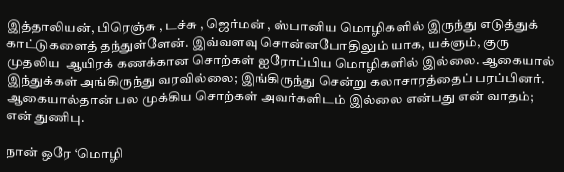இத்தாலியன், பிரெஞ்சு , டச்சு , ஜெர்மன் , ஸ்பானிய மொழிகளில் இருந்து எடுத்துக் காட்டுகளைத் தந்துள்ளேன். இவ்வளவு சொன்னபோதிலும் யாக, யக்ஞம், குரு முதலிய  ஆயிரக் கணக்கான சொற்கள் ஐரோப்பிய மொழிகளில் இல்லை. ஆகையால் இந்துக்கள் அங்கிருந்து வரவில்லை; இங்கிருந்து சென்று கலாசாரத்தைப் பரப்பினர். ஆகையால்தான் பல முக்கிய சொற்கள் அவர்களிடம் இல்லை என்பது என் வாதம்; என் துணிபு.

நான் ஒரே ‘மொழி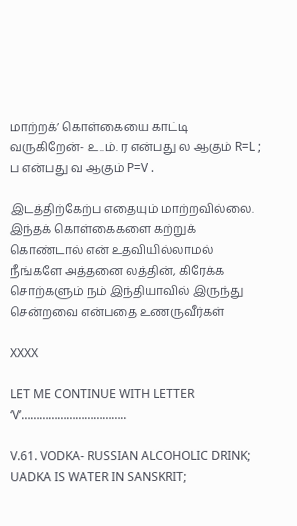மாற்றக்’ கொள்கையை காட்டி வருகிறேன்- உ..ம். ர என்பது ல ஆகும் R=L ; ப என்பது வ ஆகும் P=V .

இடத்திற்கேற்ப எதையும் மாற்றவில்லை. இந்தக் கொள்கைகளை கற்றுக் கொண்டால் என் உதவியில்லாமல் நீங்களே அத்தனை லத்தின், கிரேக்க சொற்களும் நம் இந்தியாவில் இருந்து சென்றவை என்பதை உணருவீர்கள்

XXXX

LET ME CONTINUE WITH LETTER ‘V’……………………………..

V.61. VODKA- RUSSIAN ALCOHOLIC DRINK; UADKA IS WATER IN SANSKRIT;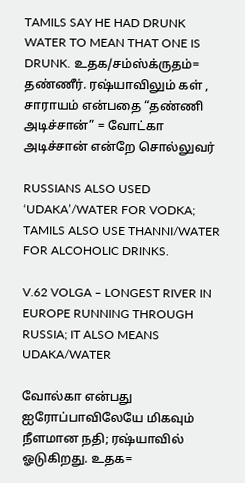TAMILS SAY HE HAD DRUNK WATER TO MEAN THAT ONE IS DRUNK. உதக/சம்ஸ்க்ருதம்= தண்ணீர். ரஷ்யாவிலும் கள் , சாராயம் என்பதை “தண்ணி அடிச்சான்” = வோட்கா அடிச்சான் என்றே சொல்லுவர்

RUSSIANS ALSO USED ‘UDAKA’/WATER FOR VODKA; TAMILS ALSO USE THANNI/WATER FOR ALCOHOLIC DRINKS.

V.62 VOLGA – LONGEST RIVER IN EUROPE RUNNING THROUGH RUSSIA; IT ALSO MEANS UDAKA/WATER

வோல்கா என்பது ஐரோப்பாவிலேயே மிகவும் நீளமான நதி; ரஷ்யாவில் ஓடுகிறது. உதக=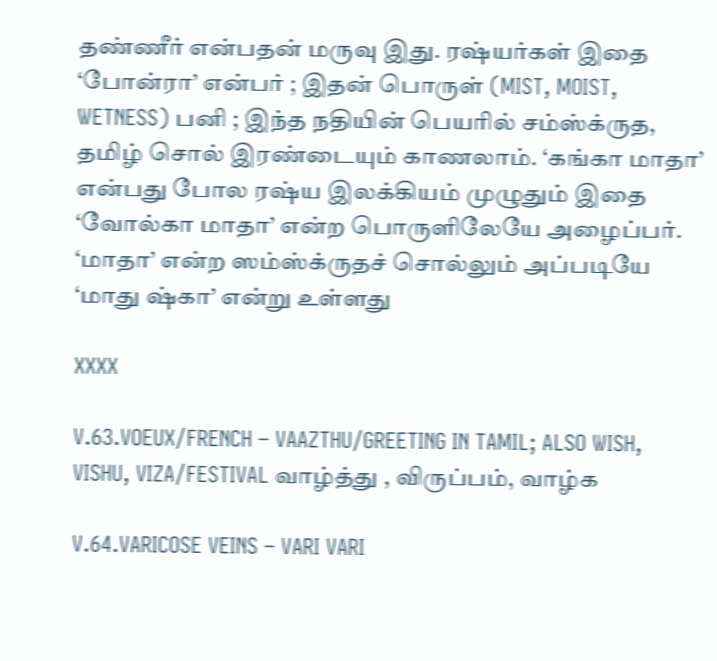தண்ணீர் என்பதன் மருவு இது. ரஷ்யர்கள் இதை ‘போன்ரா’ என்பர் ; இதன் பொருள் (MIST, MOIST, WETNESS) பனி ; இந்த நதியின் பெயரில் சம்ஸ்க்ருத, தமிழ் சொல் இரண்டையும் காணலாம். ‘கங்கா மாதா’ என்பது போல ரஷ்ய இலக்கியம் முழுதும் இதை ‘வோல்கா மாதா’ என்ற பொருளிலேயே அழைப்பர். ‘மாதா’ என்ற ஸம்ஸ்க்ருதச் சொல்லும் அப்படியே ‘மாது ஷ்கா’ என்று உள்ளது

XXXX

V.63.VOEUX/FRENCH – VAAZTHU/GREETING IN TAMIL; ALSO WISH, VISHU, VIZA/FESTIVAL வாழ்த்து , விருப்பம், வாழ்க

V.64.VARICOSE VEINS – VARI VARI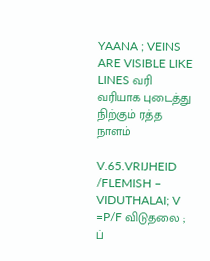YAANA ; VEINS ARE VISIBLE LIKE LINES வரி வரியாக புடைத்து நிற்கும் ரத்த நாளம்

V.65.VRIJHEID /FLEMISH – VIDUTHALAI; V =P/F விடுதலை ; ப்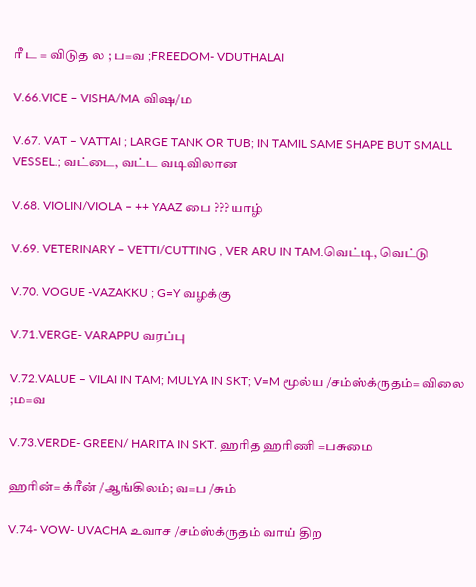ரீ ட = விடுத ல ; ப=வ ;FREEDOM- VDUTHALAI

V.66.VICE – VISHA/MA விஷ/ம

V.67. VAT – VATTAI ; LARGE TANK OR TUB; IN TAMIL SAME SHAPE BUT SMALL VESSEL.; வட்டை, வட்ட வடிவிலான

V.68. VIOLIN/VIOLA – ++ YAAZ பை ??? யாழ்

V.69. VETERINARY – VETTI/CUTTING , VER ARU IN TAM.வெட்டி, வெட்டு

V.70. VOGUE -VAZAKKU ; G=Y வழக்கு

V.71.VERGE- VARAPPU வரப்பு

V.72.VALUE – VILAI IN TAM; MULYA IN SKT; V=M மூல்ய /சம்ஸ்க்ருதம்= விலை ;ம=வ

V.73.VERDE- GREEN/ HARITA IN SKT. ஹரித ஹரிணி =பசுமை

ஹரின்= க்ரீன் /ஆங்கிலம்; வ=ப /சும்

V.74- VOW- UVACHA உவாச /சம்ஸ்க்ருதம் வாய் திற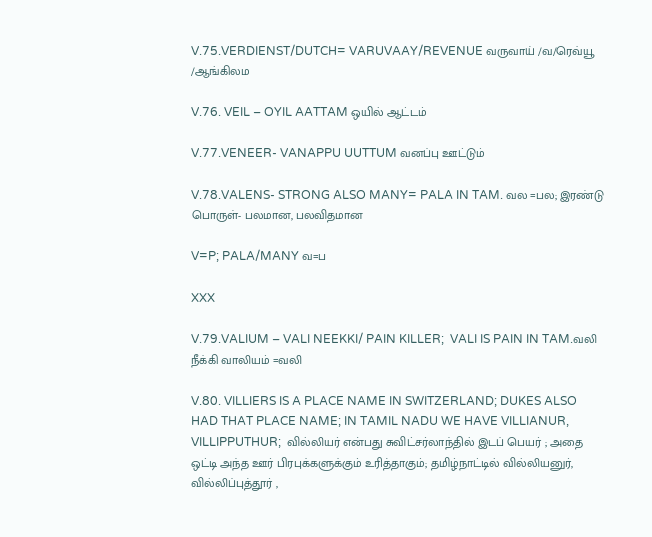V.75.VERDIENST/DUTCH= VARUVAAY/REVENUE வருவாய் /வ/ரெவ்யூ /ஆங்கிலம

V.76. VEIL – OYIL AATTAM ஒயில் ஆட்டம்

V.77.VENEER- VANAPPU UUTTUM வனப்பு ஊட்டும்

V.78.VALENS- STRONG ALSO MANY= PALA IN TAM. வல =பல; இரண்டு பொருள்- பலமான, பலவிதமான

V=P; PALA/MANY வ=ப

XXX

V.79.VALIUM – VALI NEEKKI/ PAIN KILLER;  VALI IS PAIN IN TAM.வலி நீக்கி வாலியம் =வலி

V.80. VILLIERS IS A PLACE NAME IN SWITZERLAND; DUKES ALSO HAD THAT PLACE NAME; IN TAMIL NADU WE HAVE VILLIANUR, VILLIPPUTHUR;  வில்லியர் என்பது சுவிட்சர்லாந்தில் இடப் பெயர் ; அதை ஒட்டி அந்த ஊர் பிரபுக்களுக்கும் உரித்தாகும்; தமிழ்நாட்டில் வில்லியனுர், வில்லிப்புத்தூர் ,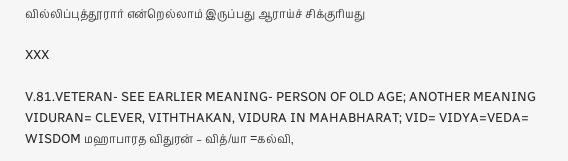வில்லிப்புத்தூரார் என்றெல்லாம் இருப்பது ஆராய்ச் சிக்குரியது

XXX

V.81.VETERAN- SEE EARLIER MEANING- PERSON OF OLD AGE; ANOTHER MEANING VIDURAN= CLEVER, VITHTHAKAN, VIDURA IN MAHABHARAT; VID= VIDYA=VEDA= WISDOM மஹாபாரத விதுரன் – வித்/யா =கல்வி,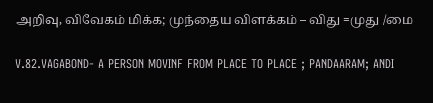அறிவு, விவேகம் மிக்க; முந்தைய விளக்கம் – விது =முது /மை

V.82.VAGABOND- A PERSON MOVINF FROM PLACE TO PLACE ; PANDAARAM; ANDI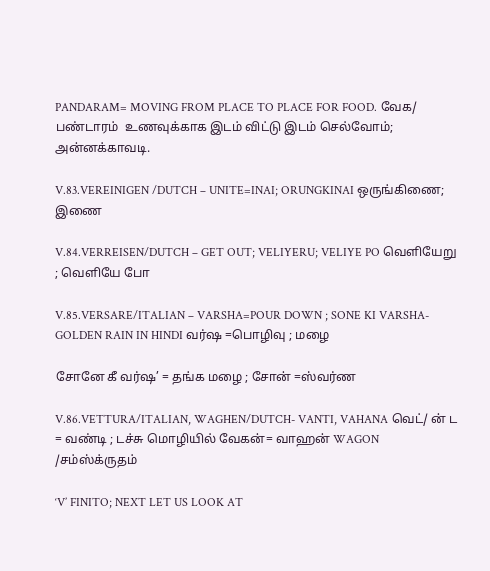PANDARAM= MOVING FROM PLACE TO PLACE FOR FOOD. வேக/ பண்டாரம்  உணவுக்காக இடம் விட்டு இடம் செல்வோம்; அன்னக்காவடி.

V.83.VEREINIGEN /DUTCH – UNITE=INAI; ORUNGKINAI ஒருங்கிணை; இணை

V.84.VERREISEN/DUTCH – GET OUT; VELIYERU; VELIYE PO வெளியேறு ; வெளியே போ

V.85.VERSARE/ITALIAN – VARSHA=POUR DOWN ; SONE KI VARSHA- GOLDEN RAIN IN HINDI வர்ஷ =பொழிவு ; மழை

சோனே கீ வர்ஷ’ = தங்க மழை ; சோன் =ஸ்வர்ண

V.86.VETTURA/ITALIAN, WAGHEN/DUTCH- VANTI, VAHANA வெட்/ ன் ட = வண்டி ; டச்சு மொழியில் வேகன்= வாஹன் WAGON /சம்ஸ்க்ருதம்

‘V’ FINITO; NEXT LET US LOOK AT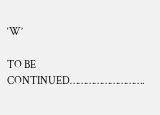‘W’

TO BE CONTINUED……………………….